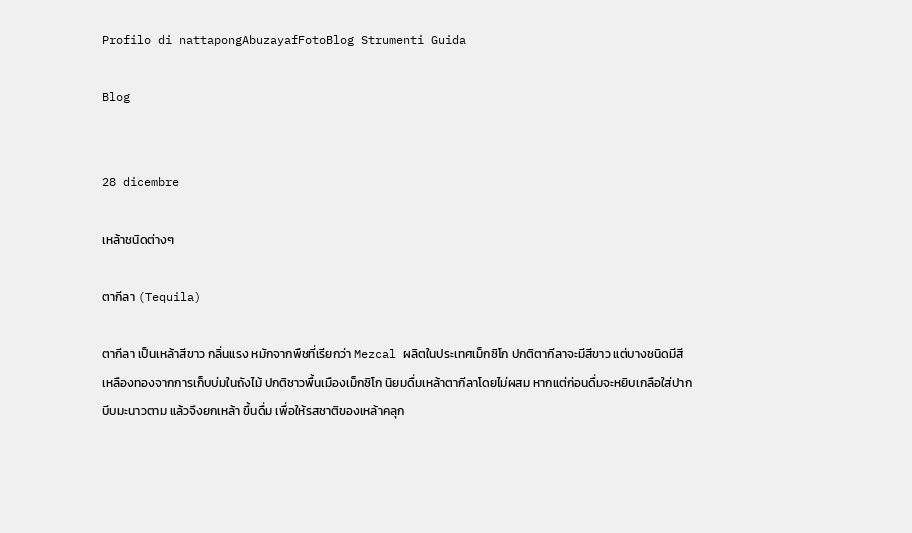Profilo di nattapongAbuzayafFotoBlog Strumenti Guida

Blog


28 dicembre

เหล้าชนิดต่างๆ

ตากีลา (Tequila)

ตากีลา เป็นเหล้าสีขาว กลิ่นแรง หมักจากพืชที่เรียกว่า Mezcal ผลิตในประเทศเม็กซิโก ปกติตากีลาจะมีสีขาว แต่บางชนิดมีสีเหลืองทองจากการเก็บบ่มในถังไม้ ปกติชาวพื้นเมืองเม็กซิโก นิยมดื่มเหล้าตากีลาโดยไม่ผสม หากแต่ก่อนดื่มจะหยิบเกลือใส่ปาก บีบมะนาวตาม แล้วจึงยกเหล้า ขึ้นดื่ม เพื่อให้รสชาติของเหล้าคลุก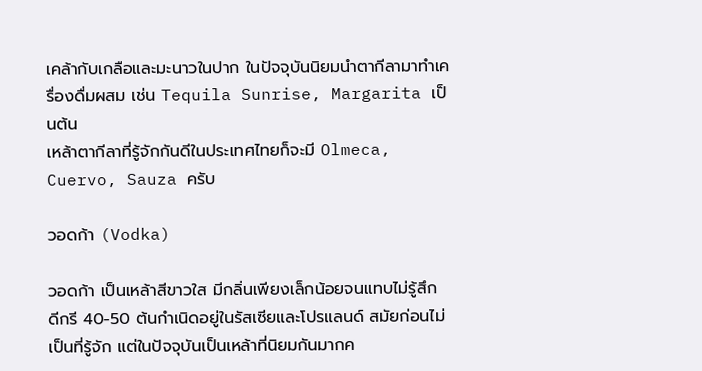เคล้ากับเกลือและมะนาวในปาก ในปัจจุบันนิยมนำตากีลามาทำเครื่องดื่มผสม เช่น Tequila Sunrise, Margarita เป็นต้น
เหล้าตากีลาที่รู้จักกันดีในประเทศไทยก็จะมี Olmeca, Cuervo, Sauza ครับ

วอดก้า (Vodka)

วอดก้า เป็นเหล้าสีขาวใส มีกลิ่นเพียงเล็กน้อยจนแทบไม่รู้สึก ดีกรี 40-50 ต้นกำเนิดอยู่ในรัสเซียและโปรแลนด์ สมัยก่อนไม่เป็นที่รู้จัก แต่ในปัจจุบันเป็นเหล้าที่นิยมกันมากค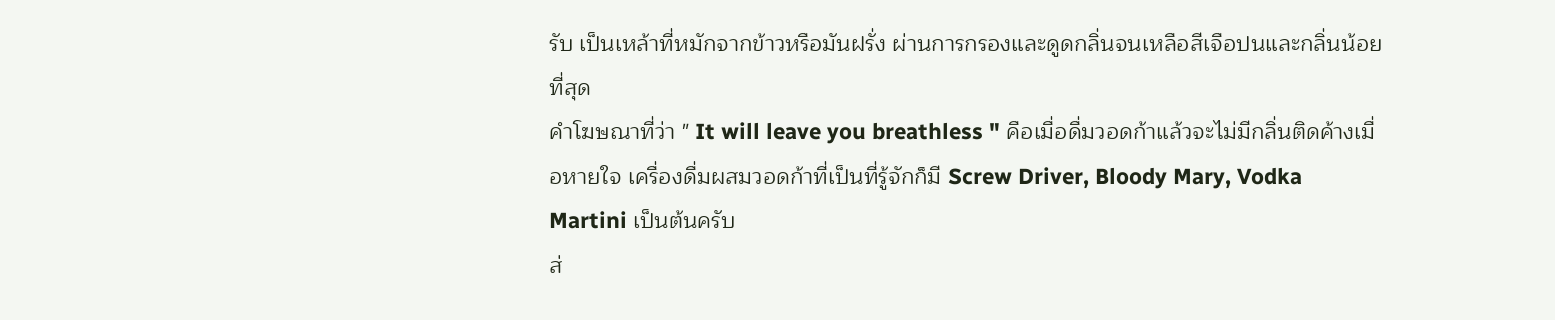รับ เป็นเหล้าที่หมักจากข้าวหรือมันฝรั่ง ผ่านการกรองและดูดกลิ่นจนเหลือสีเจือปนและกลิ่นน้อยที่สุด
คำโฆษณาที่ว่า " It will leave you breathless " คือเมื่อดื่มวอดก้าแล้วจะไม่มีกลิ่นติดค้างเมื่อหายใจ เครื่องดื่มผสมวอดก้าที่เป็นที่รู้จักก็มี Screw Driver, Bloody Mary, Vodka Martini เป็นต้นครับ
ส่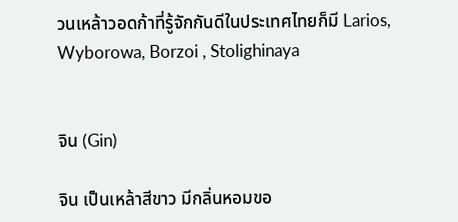วนเหล้าวอดก้าที่รู้จักกันดีในประเทศไทยก็มี Larios, Wyborowa, Borzoi , Stolighinaya


จิน (Gin)

จิน เป็นเหล้าสีขาว มีกลิ่นหอมขอ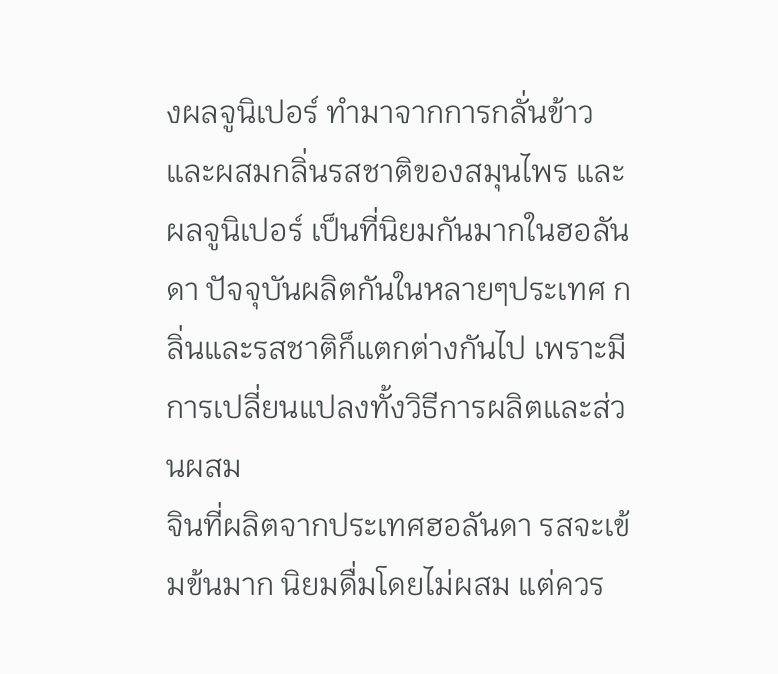งผลจูนิเปอร์ ทำมาจากการกลั่นข้าวและผสมกลิ่นรสชาติของสมุนไพร และผลจูนิเปอร์ เป็นที่นิยมกันมากในฮอลันดา ปัจจุบันผลิตกันในหลายๆประเทศ กลิ่นและรสชาติก็แตกต่างกันไป เพราะมีการเปลี่ยนแปลงทั้งวิธีการผลิตและส่วนผสม
จินที่ผลิตจากประเทศฮอลันดา รสจะเข้มข้นมาก นิยมดื่มโดยไม่ผสม แต่ควร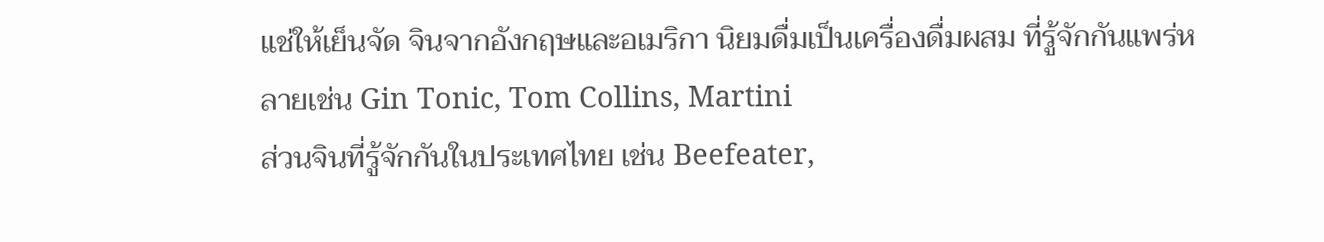แช่ให้เย็นจัด จินจากอังกฤษและอเมริกา นิยมดื่มเป็นเครื่องดื่มผสม ที่รู้จักกันแพร่หลายเช่น Gin Tonic, Tom Collins, Martini
ส่วนจินที่รู้จักกันในประเทศไทย เช่น Beefeater,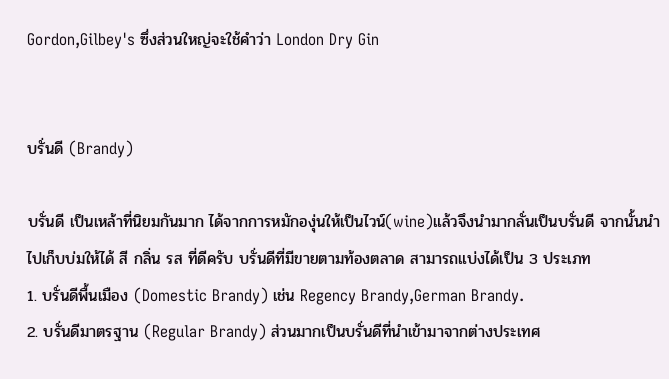Gordon,Gilbey's ซึ่งส่วนใหญ่จะใช้คำว่า London Dry Gin


บรั่นดี (Brandy)

บรั่นดี เป็นเหล้าที่นิยมกันมาก ได้จากการหมักองุ่นให้เป็นไวน์(wine)แล้วจึงนำมากลั่นเป็นบรั่นดี จากนั้นนำไปเก็บบ่มให้ได้ สี กลิ่น รส ที่ดีครับ บรั่นดีที่มีขายตามท้องตลาด สามารถแบ่งได้เป็น 3 ประเภท
1. บรั่นดีพื้นเมือง (Domestic Brandy) เช่น Regency Brandy,German Brandy.
2. บรั่นดีมาตรฐาน (Regular Brandy) ส่วนมากเป็นบรั่นดีที่นำเข้ามาจากต่างประเทศ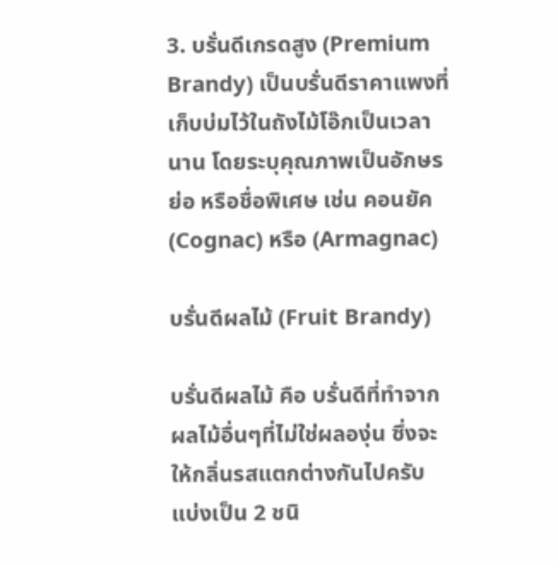3. บรั่นดีเกรดสูง (Premium Brandy) เป็นบรั่นดีราคาแพงที่เก็บบ่มไว้ในถังไม้โอ๊กเป็นเวลานาน โดยระบุคุณภาพเป็นอักษรย่อ หรือชื่อพิเศษ เช่น คอนยัค(Cognac) หรือ (Armagnac)

บรั่นดีผลไม้ (Fruit Brandy)

บรั่นดีผลไม้ คือ บรั่นดีที่ทำจากผลไม้อื่นๆที่ไม่ใช่ผลองุ่น ซึ่งจะให้กลิ่นรสแตกต่างกันไปครับ แบ่งเป็น 2 ชนิ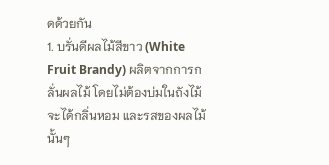ดด้วยกัน
1. บรั่นดีผลไม้สีขาว (White Fruit Brandy) ผลิตจากการกลั่นผลไม้ โดยไม่ต้องบ่มในถังไม้ จะได้กลิ่นหอม และรสของผลไม้นั้นๆ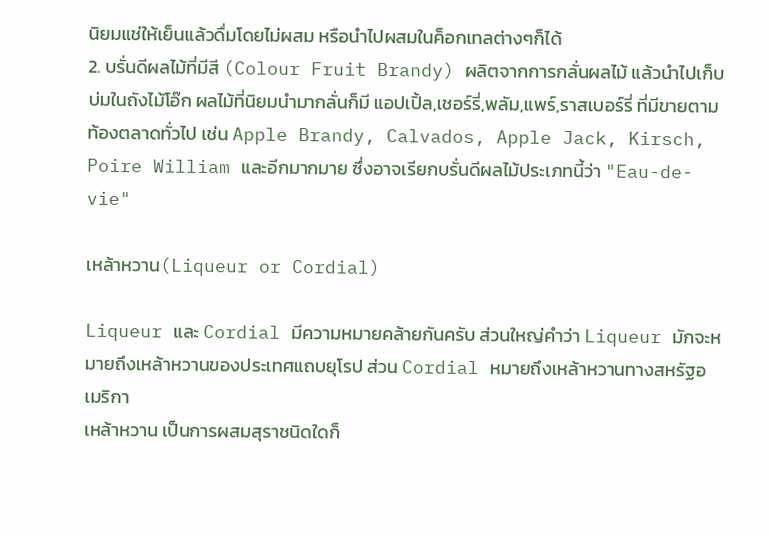นิยมแช่ให้เย็นแล้วดื่มโดยไม่ผสม หรือนำไปผสมในค็อกเทลต่างๆก็ได้
2. บรั่นดีผลไม้ที่มีสี (Colour Fruit Brandy) ผลิตจากการกลั่นผลไม้ แล้วนำไปเก็บบ่มในถังไม้โอ๊ก ผลไม้ที่นิยมนำมากลั่นก็มี แอปเปิ้ล,เชอร์รี่,พลัม,แพร์,ราสเบอร์รี่ ที่มีขายตามท้องตลาดทั่วไป เช่น Apple Brandy, Calvados, Apple Jack, Kirsch, Poire William และอีกมากมาย ซึ่งอาจเรียกบรั่นดีผลไม้ประเภทนี้ว่า "Eau-de-vie"

เหล้าหวาน(Liqueur or Cordial)

Liqueur และ Cordial มีความหมายคล้ายกันครับ ส่วนใหญ่คำว่า Liqueur มักจะหมายถึงเหล้าหวานของประเทศแถบยุโรป ส่วน Cordial หมายถึงเหล้าหวานทางสหรัฐอเมริกา
เหล้าหวาน เป็นการผสมสุราชนิดใดก็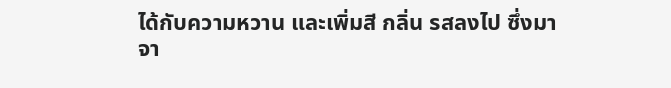ได้กับความหวาน และเพิ่มสี กลิ่น รสลงไป ซึ่งมาจา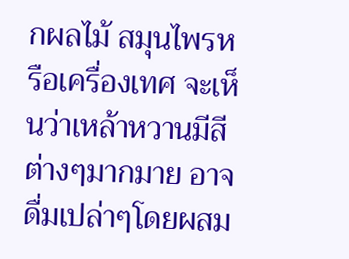กผลไม้ สมุนไพรหรือเครื่องเทศ จะเห็นว่าเหล้าหวานมีสีต่างๆมากมาย อาจดื่มเปล่าๆโดยผสม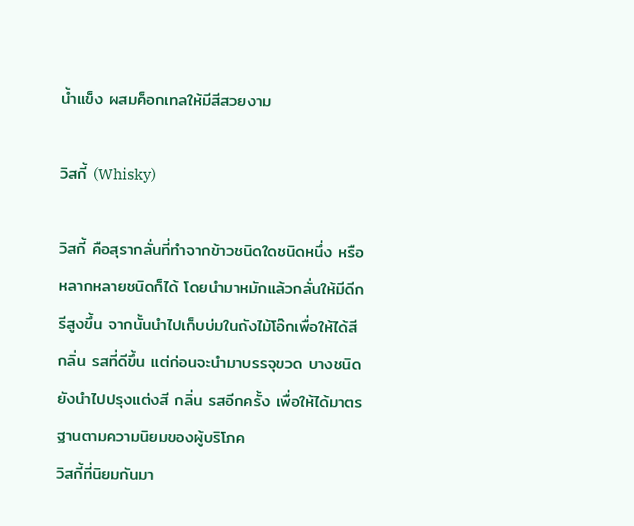น้ำแข็ง ผสมค็อกเทลให้มีสีสวยงาม

วิสกี้ (Whisky)

วิสกี้ คือสุรากลั่นที่ทำจากข้าวชนิดใดชนิดหนึ่ง หรือหลากหลายชนิดก็ได้ โดยนำมาหมักแล้วกลั่นให้มีดีกรีสูงขึ้น จากนั้นนำไปเก็บบ่มในถังไม้โอ๊กเพื่อให้ได้สี กลิ่น รสที่ดีขึ้น แต่ก่อนจะนำมาบรรจุขวด บางชนิดยังนำไปปรุงแต่งสี กลิ่น รสอีกครั้ง เพื่อให้ได้มาตรฐานตามความนิยมของผู้บริโภค
วิสกี้ที่นิยมกันมา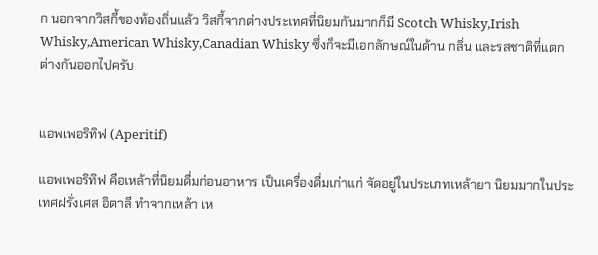ก นอกจากวิสกี้ของท้องถิ่นแล้ว วิสกี้จากต่างประเทศที่นิยมกันมากก็มี Scotch Whisky,Irish Whisky,American Whisky,Canadian Whisky ซึ่งก็จะมีเอกลักษณ์ในด้าน กลิ่น และรสชาติที่แตกต่างกันออกไปครับ


แอพเพอริทิฟ (Aperitif)

แอพเพอริทิฟ คือเหล้าที่นิยมดื่มก่อนอาหาร เป็นเครื่องดื่มเก่าแก่ จัดอยู่ในประเภทเหล้ายา นิยมมากในประเทศฝรั่งเศส อิตาลี ทำจากเหล้า เห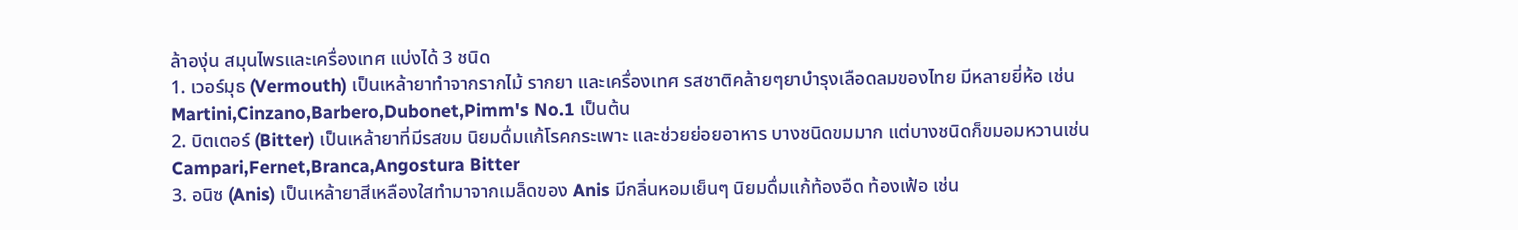ล้าองุ่น สมุนไพรและเครื่องเทศ แบ่งได้ 3 ชนิด
1. เวอร์มุธ (Vermouth) เป็นเหล้ายาทำจากรากไม้ รากยา และเครื่องเทศ รสชาติคล้ายๆยาบำรุงเลือดลมของไทย มีหลายยี่ห้อ เช่น Martini,Cinzano,Barbero,Dubonet,Pimm's No.1 เป็นต้น
2. บิตเตอร์ (Bitter) เป็นเหล้ายาที่มีรสขม นิยมดื่มแก้โรคกระเพาะ และช่วยย่อยอาหาร บางชนิดขมมาก แต่บางชนิดก็ขมอมหวานเช่น Campari,Fernet,Branca,Angostura Bitter
3. อนิซ (Anis) เป็นเหล้ายาสีเหลืองใสทำมาจากเมล็ดของ Anis มีกลิ่นหอมเย็นๆ นิยมดื่มแก้ท้องอืด ท้องเฟ้อ เช่น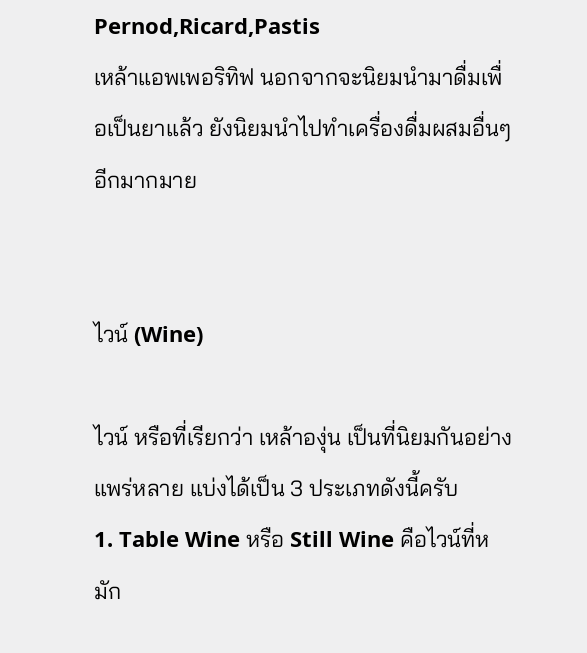Pernod,Ricard,Pastis
เหล้าแอพเพอริทิฟ นอกจากจะนิยมนำมาดื่มเพื่อเป็นยาแล้ว ยังนิยมนำไปทำเครื่องดื่มผสมอื่นๆอีกมากมาย


ไวน์ (Wine)

ไวน์ หรือที่เรียกว่า เหล้าองุ่น เป็นที่นิยมกันอย่างแพร่หลาย แบ่งได้เป็น 3 ประเภทดังนี้ครับ
1. Table Wine หรือ Still Wine คือไวน์ที่หมัก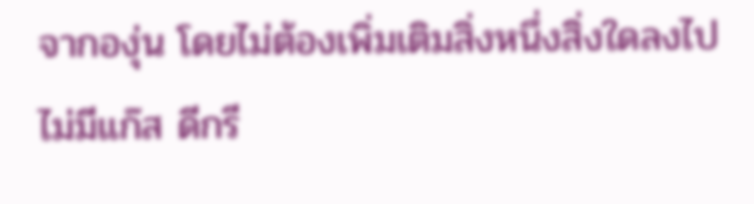จากองุ่น โดยไม่ต้องเพิ่มเติมสิ่งหนึ่งสิ่งใดลงไป ไม่มีแก๊ส ดีกรี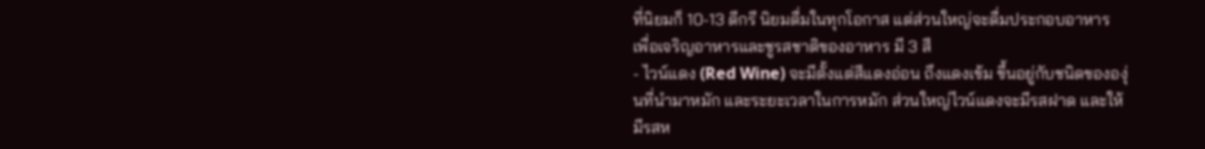ที่นิยมก็ 10-13 ดีกรี นิยมดื่มในทุกโอกาส แต่ส่วนใหญ่จะดื่มประกอบอาหาร เพื่อเจริญอาหารและชูรสชาติของอาหาร มี 3 สี
- ไวน์แดง (Red Wine) จะมีตั้งแต่สีแดงอ่อน ถึงแดงเข้ม ขึ้นอยู่กับชนิดขององุ่นที่นำมาหมัก และระยะเวลาในการหมัก ส่วนใหญ่ไวน์แดงจะมีรสฝาด และให้มีรสห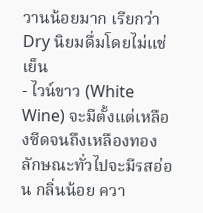วานน้อยมาก เรียกว่า Dry นิยมดื่มโดยไม่แช่เย็น
- ไวน์ขาว (White Wine) จะมีตั้งแต่เหลืองซีดจนถึงเหลืองทอง ลักษณะทั่วไปจะมีรสอ่อน กลิ่นน้อย ควา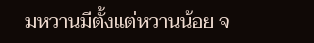มหวานมีตั้งแต่หวานน้อย จ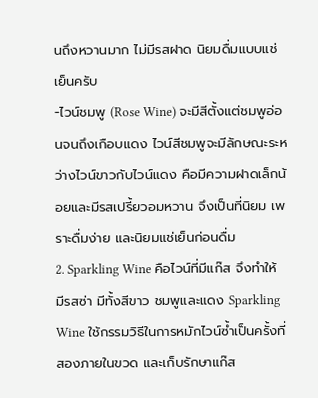นถึงหวานมาก ไม่มีรสฝาด นิยมดื่มแบบแช่เย็นครับ
-ไวน์ชมพู (Rose Wine) จะมีสีตั้งแต่ชมพูอ่อนจนถึงเกือบแดง ไวน์สีชมพูจะมีลักษณะระหว่างไวน์ขาวกับไวน์แดง คือมีความฝาดเล็กน้อยและมีรสเปรี้ยวอมหวาน จึงเป็นที่นิยม เพราะดื่มง่าย และนิยมแช่เย็นก่อนดื่ม
2. Sparkling Wine คือไวน์ที่มีแก๊ส จึงทำให้มีรสซ่า มีทั้งสีขาว ชมพูและแดง Sparkling Wine ใช้กรรมวิธีในการหมักไวน์ซ้ำเป็นครั้งที่สองภายในขวด และเก็บรักษาแก๊ส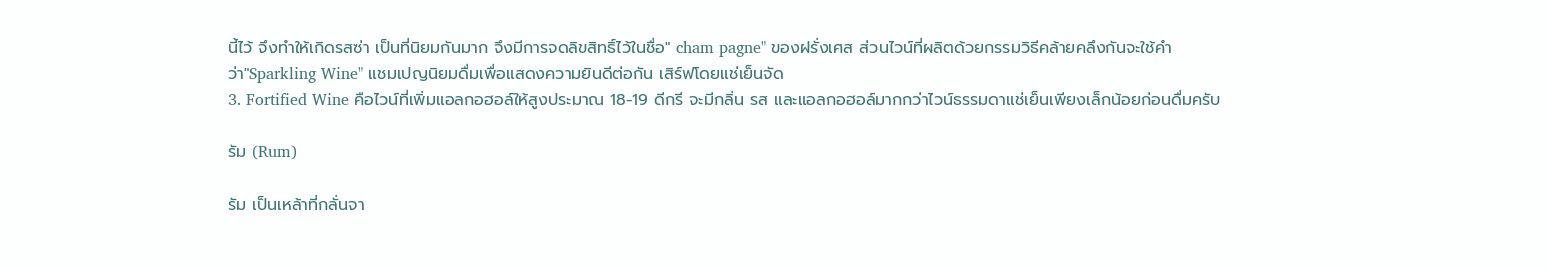นี้ไว้ จึงทำให้เกิดรสซ่า เป็นที่นิยมกันมาก จึงมีการจดลิขสิทธิ์ไว้ในชื่อ" cham pagne" ของฝรั่งเศส ส่วนไวน์ที่ผลิตด้วยกรรมวิธีคล้ายคลึงกันจะใช้คำว่า"Sparkling Wine" แชมเปญนิยมดื่มเพื่อแสดงความยินดีต่อกัน เสิร์ฟโดยแช่เย็นจัด
3. Fortified Wine คือไวน์ที่เพิ่มแอลกอฮอล์ให้สูงประมาณ 18-19 ดีกรี จะมีกลิ่น รส และแอลกอฮอล์มากกว่าไวน์ธรรมดาแช่เย็นเพียงเล็กน้อยก่อนดื่มครับ

รัม (Rum)

รัม เป็นเหล้าที่กลั่นจา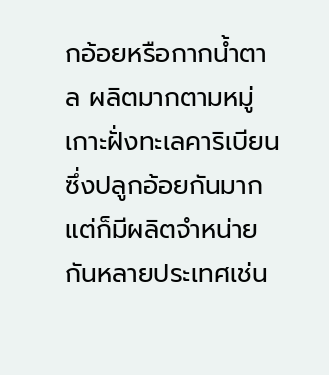กอ้อยหรือกากน้ำตาล ผลิตมากตามหมู่เกาะฝั่งทะเลคาริเบียน ซึ่งปลูกอ้อยกันมาก แต่ก็มีผลิตจำหน่ายกันหลายประเทศเช่น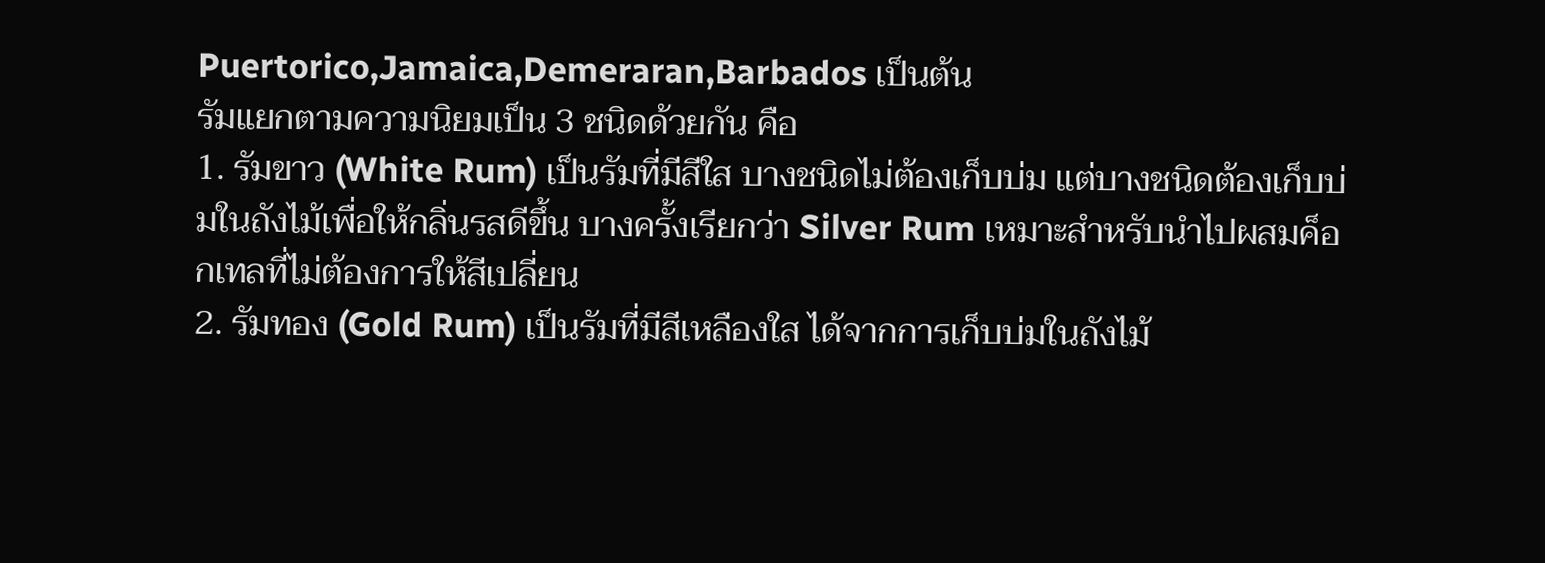Puertorico,Jamaica,Demeraran,Barbados เป็นต้น
รัมแยกตามความนิยมเป็น 3 ชนิดด้วยกัน คือ
1. รัมขาว (White Rum) เป็นรัมที่มีสีใส บางชนิดไม่ต้องเก็บบ่ม แต่บางชนิดต้องเก็บบ่มในถังไม้เพื่อให้กลิ่นรสดีขึ้น บางครั้งเรียกว่า Silver Rum เหมาะสำหรับนำไปผสมค็อกเทลที่ไม่ต้องการให้สีเปลี่ยน
2. รัมทอง (Gold Rum) เป็นรัมที่มีสีเหลืองใส ได้จากการเก็บบ่มในถังไม้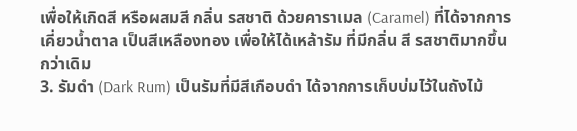เพื่อให้เกิดสี หรือผสมสี กลิ่น รสชาติ ด้วยคาราเมล (Caramel) ที่ได้จากการเคี่ยวน้ำตาล เป็นสีเหลืองทอง เพื่อให้ได้เหล้ารัม ที่มีกลิ่น สี รสชาติมากขึ้นกว่าเดิม
3. รัมดำ (Dark Rum) เป็นรัมที่มีสีเกือบดำ ได้จากการเก็บบ่มไว้ในถังไม้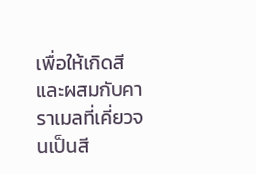เพื่อให้เกิดสี และผสมกับคาราเมลที่เคี่ยวจนเป็นสี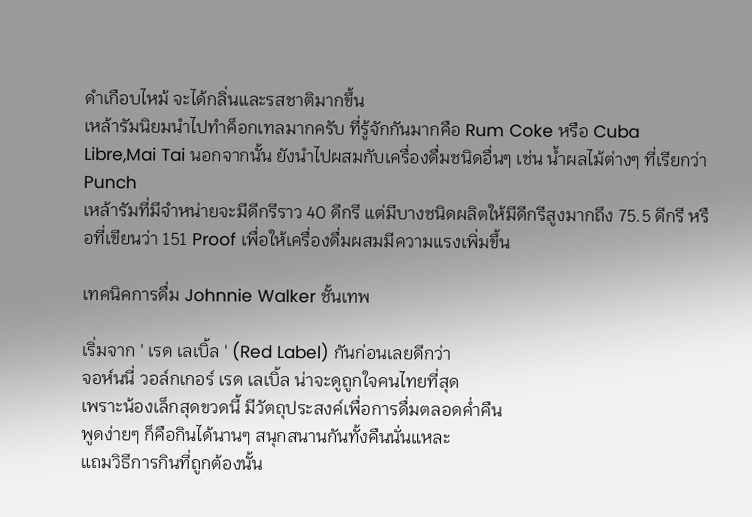ดำเกือบไหม้ จะได้กลิ่นและรสชาติมากขึ้น
เหล้ารัมนิยมนำไปทำค็อกเทลมากครับ ที่รู้จักกันมากคือ Rum Coke หรือ Cuba Libre,Mai Tai นอกจากนั้น ยังนำไปผสมกับเครื่องดื่มชนิดอื่นๆ เช่น น้ำผลไม้ต่างๆ ที่เรียกว่า Punch
เหล้ารัมที่มีจำหน่ายจะมีดีกรีราว 40 ดีกรี แต่มีบางชนิดผลิตให้มีดีกรีสูงมากถึง 75.5 ดีกรี หรือที่เขียนว่า 151 Proof เพื่อให้เครื่องดื่มผสมมีความแรงเพิ่มขึ้น

เทคนิคการดื่ม Johnnie Walker ชั้นเทพ

เริ่มจาก ' เรด เลเบิ้ล ' (Red Label) กันก่อนเลยดีกว่า
จอห์นนี่ วอล์กเกอร์ เรด เลเบิ้ล น่าจะดูถูกใจคนไทยที่สุด
เพราะน้องเล็กสุดขวดนี้ มีวัตถุประสงค์เพื่อการดื่มตลอดค่ำคืน
พูดง่ายๆ ก็คือกินได้นานๆ สนุกสนานกันทั้งคืนนั่นแหละ
แถมวิธีการกินที่ถูกต้องนั้น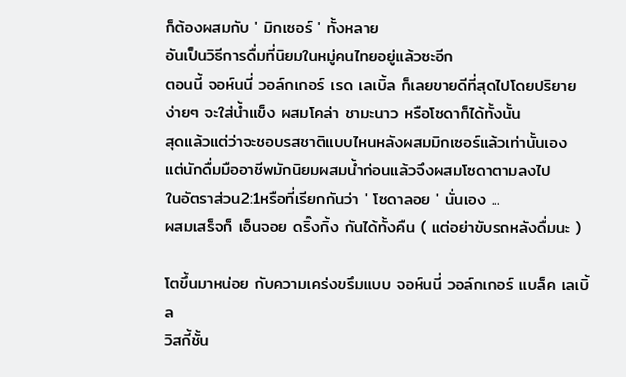ก็ต้องผสมกับ ' มิกเซอร์ ' ทั้งหลาย
อันเป็นวิธีการดื่มที่นิยมในหมู่คนไทยอยู่แล้วซะอีก
ตอนนี้ จอห์นนี่ วอล์กเกอร์ เรด เลเบิ้ล ก็เลยขายดีที่สุดไปโดยปริยาย
ง่ายๆ จะใส่น้ำแข็ง ผสมโคล่า ชามะนาว หรือโซดาก็ได้ทั้งนั้น
สุดแล้วแต่ว่าจะชอบรสชาติแบบไหนหลังผสมมิกเซอร์แล้วเท่านั้นเอง
แต่นักดื่มมืออาชีพมักนิยมผสมน้ำก่อนแล้วจึงผสมโซดาตามลงไป
ในอัตราส่วน2:1หรือที่เรียกกันว่า ' โซดาลอย ' นั่นเอง ...
ผสมเสร็จก็ เอ็นจอย ดริ๊งกิ้ง กันได้ทั้งคืน ( แต่อย่าขับรถหลังดื่มนะ )

โตขึ้นมาหน่อย กับความเคร่งขรึมแบบ จอห์นนี่ วอล์กเกอร์ แบล็ค เลเบิ้ล
วิสกี้ชั้น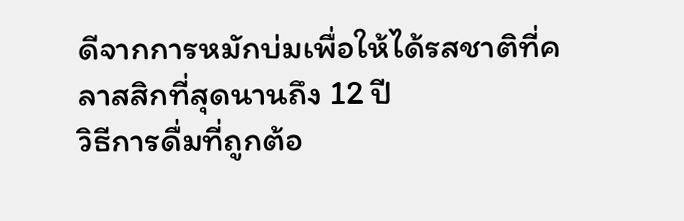ดีจากการหมักบ่มเพื่อให้ได้รสชาติที่คลาสสิกที่สุดนานถึง 12 ปี
วิธีการดื่มที่ถูกต้อ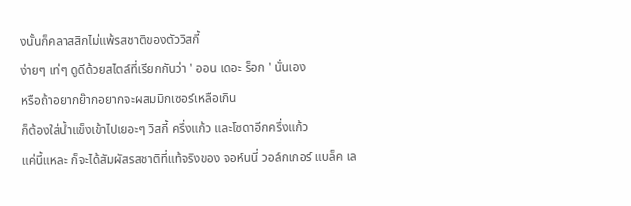งนั้นก็คลาสสิกไม่แพ้รสชาติของตัววิสกี้
ง่ายๆ เท่ๆ ดูดีด้วยสไตล์ที่เรียกกันว่า ' ออน เดอะ ร็อก ' นั่นเอง
หรือถ้าอยากย๊ากอยากจะผสมมิกเซอร์เหลือเกิน
ก็ต้องใส่น้ำแข็งเข้าไปเยอะๆ วิสกี้ ครึ่งแก้ว และโซดาอีกครึ่งแก้ว
แค่นี้แหละ ก็จะได้สัมผัสรสชาติที่แท้จริงของ จอห์นนี่ วอล์กเกอร์ แบล็ค เล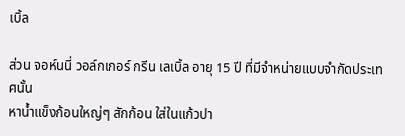เบิ้ล

ส่วน จอห์นนี่ วอล์กเกอร์ กรีน เลเบิ้ล อายุ 15 ปี ที่มีจำหน่ายแบบจำกัดประเทศนั้น
หาน้ำแข็งก้อนใหญ่ๆ สักก้อน ใส่ในแก้วปา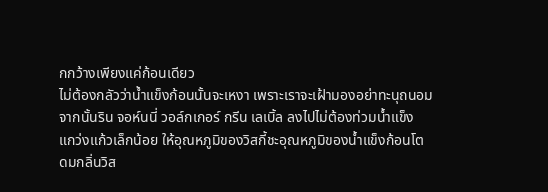กกว้างเพียงแค่ก้อนเดียว
ไม่ต้องกลัวว่าน้ำแข็งก้อนนั้นจะเหงา เพราะเราจะเฝ้ามองอย่าทะนุถนอม
จากนั้นริน จอห์นนี่ วอล์กเกอร์ กรีน เลเบิ้ล ลงไปไม่ต้องท่วมน้ำแข็ง
แกว่งแก้วเล็กน้อย ให้อุณหภูมิของวิสกี้ชะอุณหภูมิของน้ำแข็งก้อนโต
ดมกลิ่นวิส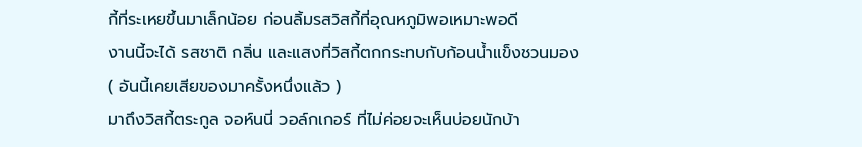กี้ที่ระเหยขึ้นมาเล็กน้อย ก่อนลิ้มรสวิสกี้ที่อุณหภูมิพอเหมาะพอดี
งานนี้จะได้ รสชาติ กลิ่น และแสงที่วิสกี้ตกกระทบกับก้อนน้ำแข็งชวนมอง
( อันนี้เคยเสียของมาครั้งหนึ่งแล้ว )
มาถึงวิสกี้ตระกูล จอห์นนี่ วอล์กเกอร์ ที่ไม่ค่อยจะเห็นบ่อยนักบ้า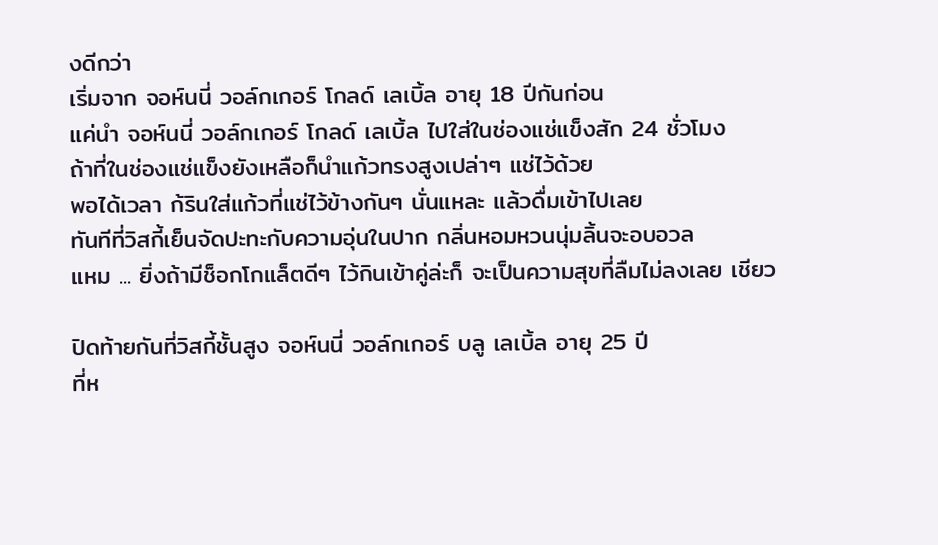งดีกว่า
เริ่มจาก จอห์นนี่ วอล์กเกอร์ โกลด์ เลเบิ้ล อายุ 18 ปีกันก่อน
แค่นำ จอห์นนี่ วอล์กเกอร์ โกลด์ เลเบิ้ล ไปใส่ในช่องแช่แข็งสัก 24 ชั่วโมง
ถ้าที่ในช่องแช่แข็งยังเหลือก็นำแก้วทรงสูงเปล่าๆ แช่ไว้ด้วย
พอได้เวลา ก้รินใส่แก้วที่แช่ไว้ข้างกันๆ นั่นแหละ แล้วดื่มเข้าไปเลย
ทันทีที่วิสกี้เย็นจัดปะทะกับความอุ่นในปาก กลิ่นหอมหวนนุ่มลิ้นจะอบอวล
แหม ... ยิ่งถ้ามีช็อกโกแล็ตดีๆ ไว้กินเข้าคู่ล่ะก็ จะเป็นความสุขที่ลืมไม่ลงเลย เชียว

ปิดท้ายกันที่วิสกี้ชั้นสูง จอห์นนี่ วอล์กเกอร์ บลู เลเบิ้ล อายุ 25 ปี
ที่ห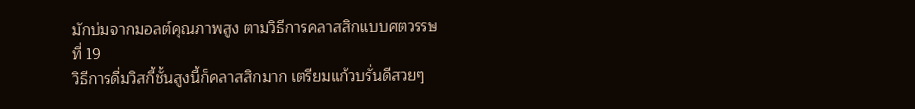มักบ่มจากมอลต์คุณภาพสูง ตามวิธีการคลาสสิกแบบศตวรรษที่ 19
วิธีการดื่มวิสกี้ชั้นสูงนี้ก็คลาสสิกมาก เตรียมแก้วบรั่นดีสวยๆ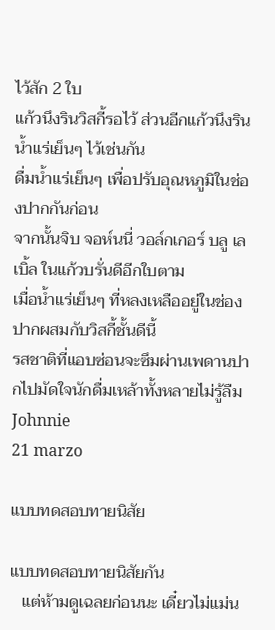ไว้สัก 2 ใบ
แก้วนึงรินวิสกี้รอไว้ ส่วนอีกแก้วนึงรินน้ำแร่เย็นๆ ไว้เช่นกัน
ดื่มน้ำแร่เย็นๆ เพื่อปรับอุณหภูมิในช่องปากกันก่อน
จากนั้นจิบ จอห์นนี่ วอล์กเกอร์ บลู เลเบิ้ล ในแก้วบรั่นดีอีกใบตาม
เมื่อน้ำแร่เย็นๆ ที่หลงเหลืออยู่ในช่องปากผสมกับวิสกี้ชั้นดีนี้
รสชาติที่แอบซ่อนจะซึมผ่านเพดานปากไปมัดใจนักดื่มเหล้าทั้งหลายไม่รู้ลืม
Johnnie
21 marzo

แบบทดสอบทายนิสัย

แบบทดสอบทายนิสัยกัน
   แต่ห้ามดูเฉลยก่อนนะ เดี๋ยวไม่แม่น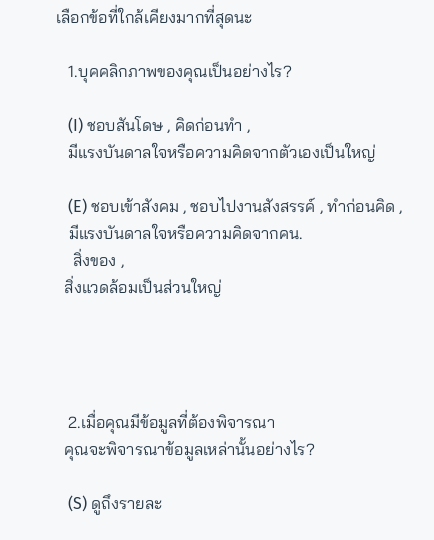เลือกข้อที่ใกล้เคียงมากที่สุดนะ

   1.บุคคลิกภาพของคุณเป็นอย่างไร?

   (I) ชอบสันโดษ , คิดก่อนทำ ,
   มีแรงบันดาลใจหรือความคิดจากตัวเองเป็นใหญ่

   (E) ชอบเข้าสังคม , ชอบไปงานสังสรรค์ , ทำก่อนคิด ,
   มีแรงบันดาลใจหรือความคิดจากคน.
    สิ่งของ ,
  สิ่งแวดล้อมเป็นส่วนใหญ่




   2.เมื่อคุณมีข้อมูลที่ต้องพิจารณา
  คุณจะพิจารณาข้อมูลเหล่านั้นอย่างไร?

   (S) ดูถึงรายละ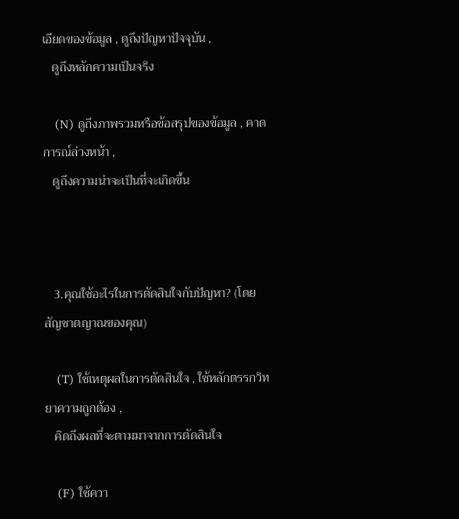เอียดของข้อมูล , ดูถึงปัญหาปัจจุบัน ,
   ดูถึงหลักความเป็นจริง

   (N) ดูถึงภาพรวมหรือข้อสรุปของข้อมูล , คาดการณ์ล่วงหน้า ,
   ดูถึงความน่าจะเป็นที่จะเกิดขึ้น



   3.คุณใช้อะไรในการตัดสินใจกับปัญหา? (โดยสัญชาตญาณของคุณ)

   (T) ใช้เหตุผลในการตัดสินใจ , ใช้หลักตรรกวิทยาความถูกต้อง ,
   คิดถึงผลที่จะตามมาจากการตัดสินใจ

   (F) ใช้ควา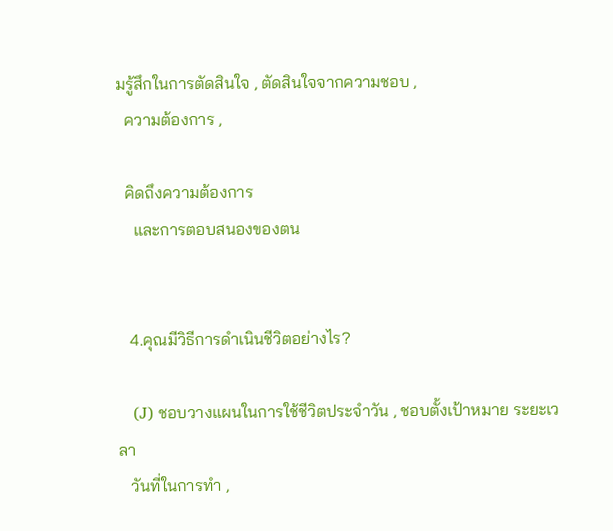มรู้สึกในการตัดสินใจ , ตัดสินใจจากความชอบ ,
  ความต้องการ ,

  คิดถึงความต้องการ
    และการตอบสนองของตน


   4.คุณมีวิธีการดำเนินชีวิตอย่างไร?

   (J) ชอบวางแผนในการใช้ชีวิตประจำวัน , ชอบตั้งเป้าหมาย ระยะเวลา
   วันที่ในการทำ ,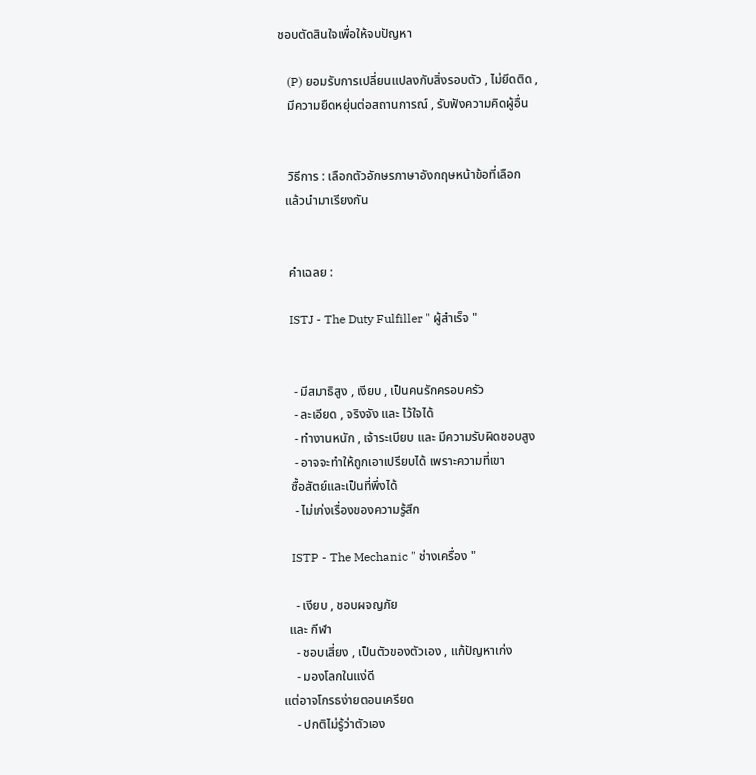ชอบตัดสินใจเพื่อให้จบปัญหา

   (P) ยอมรับการเปลี่ยนแปลงกับสิ่งรอบตัว , ไม่ยึดติด ,
   มีความยืดหยุ่นต่อสถานการณ์ , รับฟังความคิดผู้อื่น


   วิธีการ : เลือกตัวอักษรภาษาอังกฤษหน้าข้อที่เลือก
  แล้วนำมาเรียงกัน


   คำเฉลย :

   ISTJ - The Duty Fulfiller " ผู้สำเร็จ "


    - มีสมาธิสูง , เงียบ , เป็นคนรักครอบครัว
    - ละเอียด , จริงจัง และ ไว้ใจได้
    - ทำงานหนัก , เจ้าระเบียบ และ มีความรับผิดชอบสูง
    - อาจจะทำให้ถูกเอาเปรียบได้ เพราะความที่เขา
   ซื้อสัตย์และเป็นที่พึ่งได้
    - ไม่เก่งเรื่องของความรู้สึก

   ISTP - The Mechanic " ช่างเครื่อง "

    - เงียบ , ชอบผจญภัย
  และ กีฬา
    - ชอบเสี่ยง , เป็นตัวของตัวเอง , แก้ปัญหาเก่ง
    - มองโลกในแง่ดี
แต่อาจโกรธง่ายตอนเครียด
    - ปกติไม่รู้ว่าตัวเอง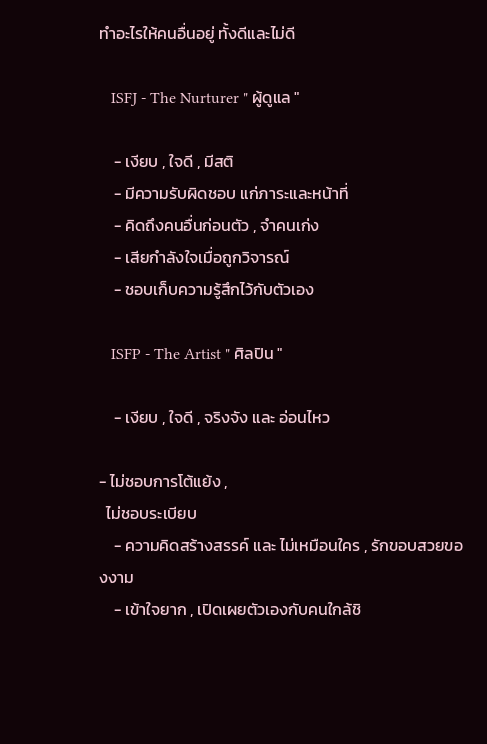ทำอะไรให้คนอื่นอยู่ ทั้งดีและไม่ดี

   ISFJ - The Nurturer " ผู้ดูแล "

    - เงียบ , ใจดี , มีสติ
    - มีความรับผิดชอบ แก่ภาระและหน้าที่
    - คิดถึงคนอื่นก่อนตัว , จำคนเก่ง
    - เสียกำลังใจเมื่อถูกวิจารณ์
    - ชอบเก็บความรู้สึกไว้กับตัวเอง

   ISFP - The Artist " ศิลปิน "

    - เงียบ , ใจดี , จริงจัง และ อ่อนไหว

- ไม่ชอบการโต้แย้ง ,
  ไม่ชอบระเบียบ
    - ความคิดสร้างสรรค์ และ ไม่เหมือนใคร , รักขอบสวยของงาม
    - เข้าใจยาก , เปิดเผยตัวเองกับคนใกล้ชิ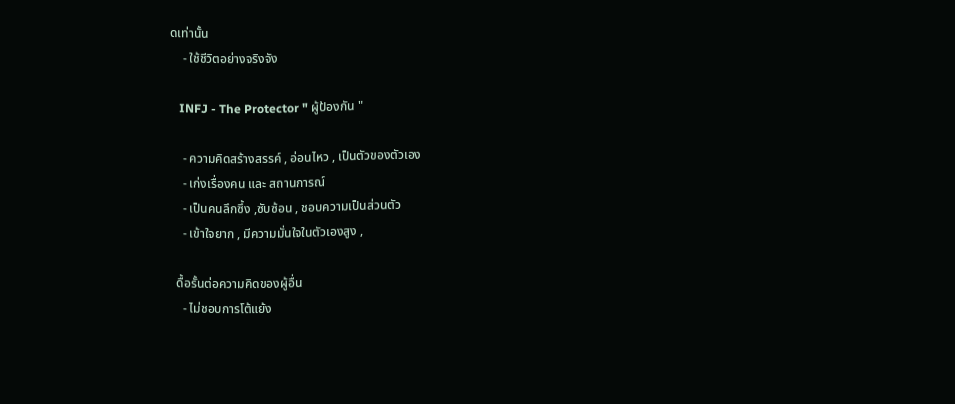ดเท่านั้น
    - ใช้ชีวิตอย่างจริงจัง

   INFJ - The Protector " ผู้ป้องกัน "

    - ความคิดสร้างสรรค์ , อ่อนไหว , เป็นตัวของตัวเอง
    - เก่งเรื่องคน และ สถานการณ์
    - เป็นคนลึกซึ้ง ,ซับซ้อน , ชอบความเป็นส่วนตัว
    - เข้าใจยาก , มีความมั่นใจในตัวเองสูง ,

  ดื้อรั้นต่อความคิดของผู้อื่น
    - ไม่ชอบการโต้แย้ง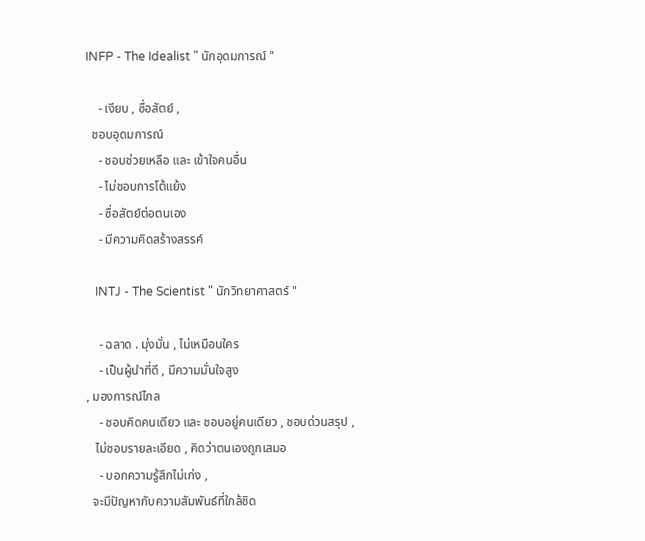INFP - The Idealist " นักอุดมการณ์ "

    - เงียบ , ซื่อสัตย์ ,
  ชอบอุดมการณ์
    - ชอบช่วยเหลือ และ เข้าใจคนอื่น
    - ไม่ชอบการโต้แย้ง
    - ซื่อสัตย์ต่อตนเอง
    - มีความคิดสร้างสรรค์

   INTJ - The Scientist " นักวิทยาศาสตร์ "

    - ฉลาด . มุ่งมั่น , ไม่เหมือนใคร
    - เป็นผู้นำที่ดี , มีความมั่นใจสูง
, มองการณ์ไกล
    - ชอบคิดคนเดียว และ ชอบอยู่คนเดียว , ชอบด่วนสรุป ,
   ไม่ชอบรายละเอียด , คิดว่าตนเองถูกเสมอ
    - บอกความรู้สึกไม่เก่ง ,
  จะมีปัญหากับความสัมพันธ์ที่ใกล้ชิด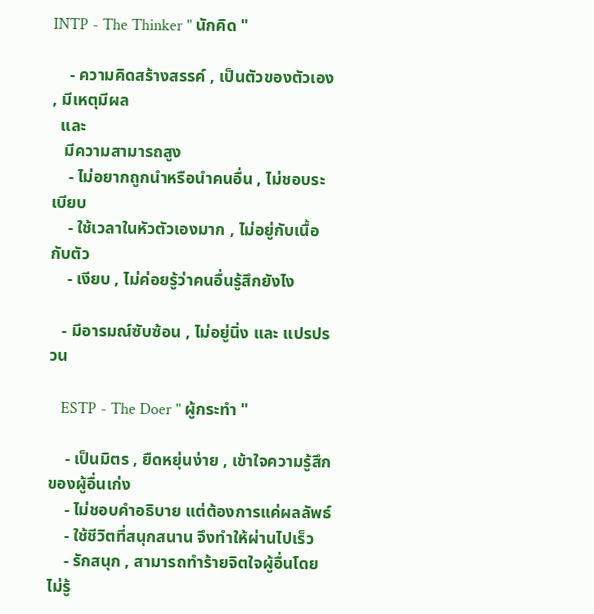INTP - The Thinker " นักคิด "

    - ความคิดสร้างสรรค์ , เป็นตัวของตัวเอง , มีเหตุมีผล
  และ
   มีความสามารถสูง
    - ไม่อยากถูกนำหรือนำคนอื่น , ไม่ชอบระเบียบ
    - ใช้เวลาในหัวตัวเองมาก , ไม่อยู่กับเนื้อกับตัว
    - เงียบ , ไม่ค่อยรู้ว่าคนอื่นรู้สึกยังไง

   - มีอารมณ์ซับซ้อน , ไม่อยู่นิ่ง และ แปรปรวน

   ESTP - The Doer " ผู้กระทำ "

    - เป็นมิตร , ยืดหยุ่นง่าย , เข้าใจความรู้สึกของผู้อื่นเก่ง
    - ไม่ชอบคำอธิบาย แต่ต้องการแค่ผลลัพธ์
    - ใช้ชีวิตที่สนุกสนาน จึงทำให้ผ่านไปเร็ว
    - รักสนุก , สามารถทำร้ายจิตใจผู้อื่นโดยไม่รู้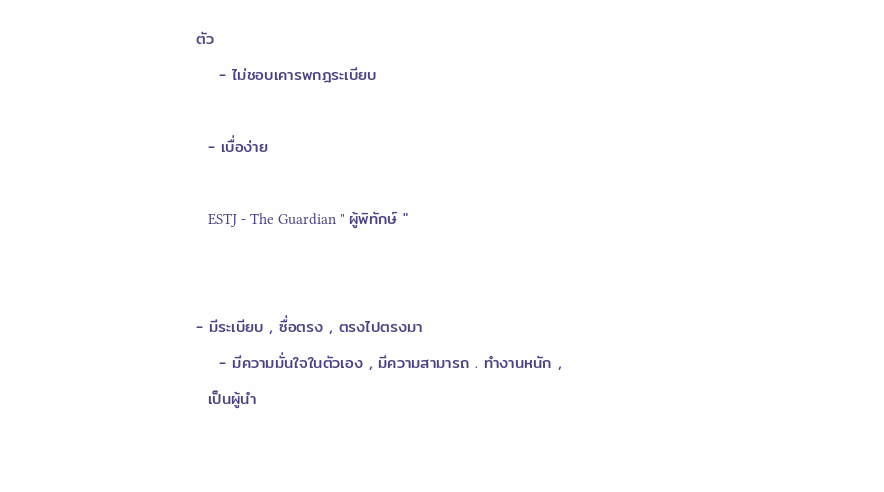ตัว
    - ไม่ชอบเคารพกฎระเบียบ

  - เบื่อง่าย

   ESTJ - The Guardian " ผู้พิทักษ์ "


- มีระเบียบ , ซื่อตรง , ตรงไปตรงมา
    - มีความมั่นใจในตัวเอง , มีความสามารถ . ทำงานหนัก ,
  เป็นผู้นำ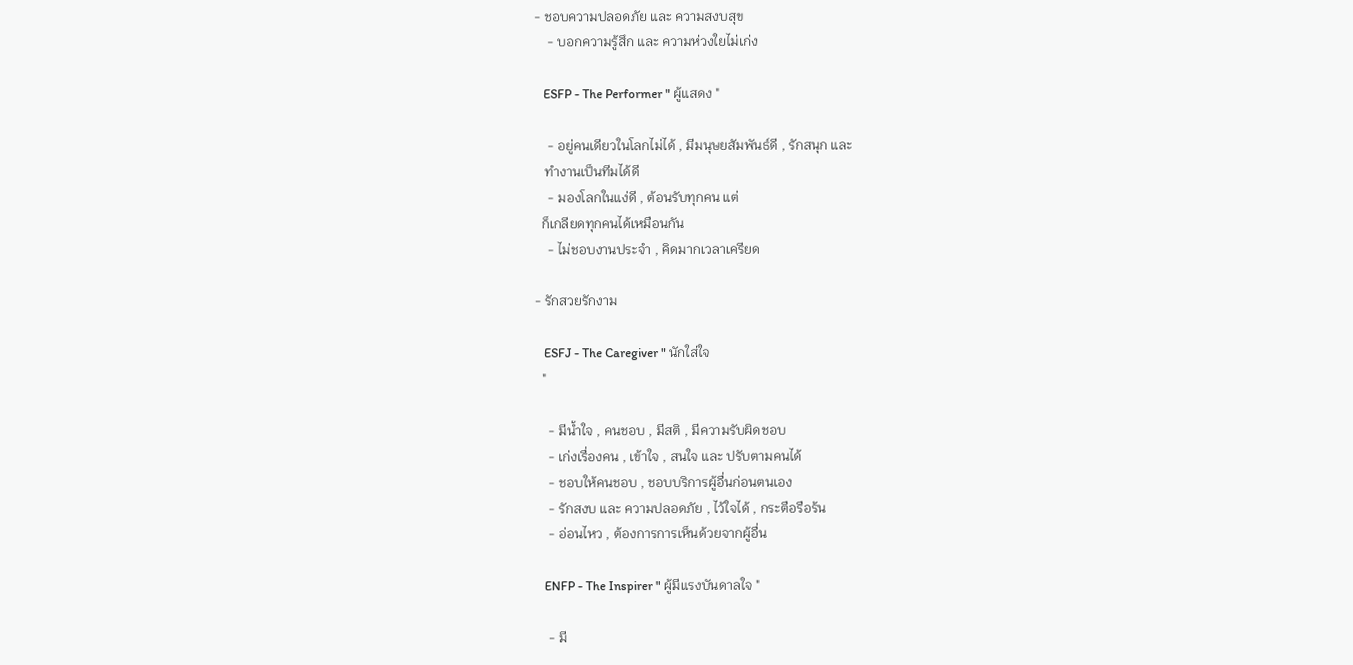- ชอบความปลอดภัย และ ความสงบสุข
    - บอกความรู้สึก และ ความห่วงใยไม่เก่ง

   ESFP - The Performer " ผู้แสดง "

    - อยู่คนเดียวในโลกไม่ได้ , มีมนุษยสัมพันธ์ดี , รักสนุก และ
   ทำงานเป็นทีมได้ดี
    - มองโลกในแง่ดี , ต้อนรับทุกคน แต่
  ก็เกลียดทุกคนได้เหมือนกัน
    - ไม่ชอบงานประจำ , คิดมากเวลาเครียด

- รักสวยรักงาม

   ESFJ - The Caregiver " นักใส่ใจ
  "

    - มีน้ำใจ , คนชอบ , มีสติ , มีความรับผิดชอบ
    - เก่งเรื่องคน , เข้าใจ , สนใจ และ ปรับตามคนได้
    - ชอบให้คนชอบ , ชอบบริการผู้อื่นก่อนตนเอง
    - รักสงบ และ ความปลอดภัย , ไว้ใจได้ , กระตือรือร้น
    - อ่อนไหว , ต้องการการเห็นด้วยจากผู้อื่น

   ENFP - The Inspirer " ผู้มีแรงบันดาลใจ "

    - มี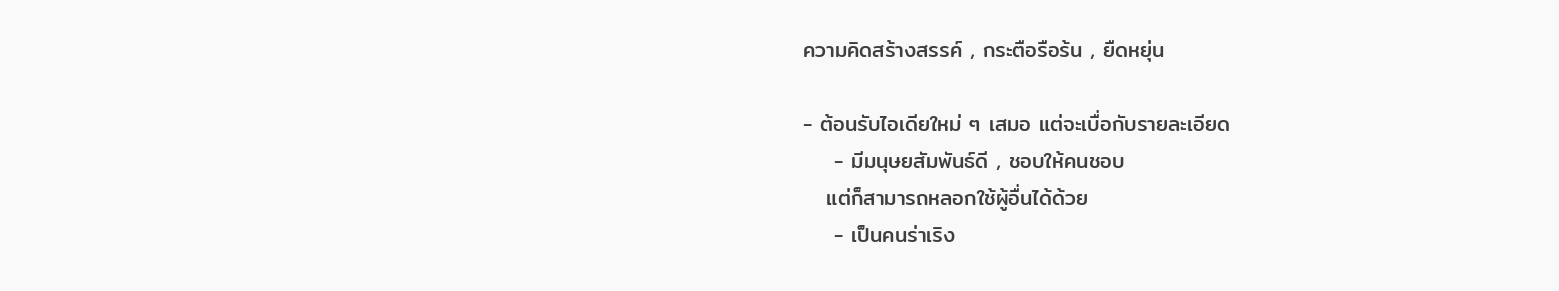ความคิดสร้างสรรค์ , กระตือรือร้น , ยืดหยุ่น

- ต้อนรับไอเดียใหม่ ๆ เสมอ แต่จะเบื่อกับรายละเอียด
    - มีมนุษยสัมพันธ์ดี , ชอบให้คนชอบ
   แต่ก็สามารถหลอกใช้ผู้อื่นได้ด้วย
    - เป็นคนร่าเริง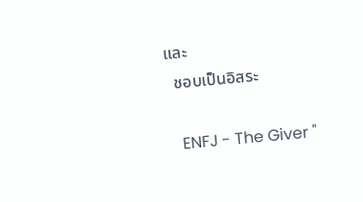และ
  ชอบเป็นอิสระ

   ENFJ - The Giver "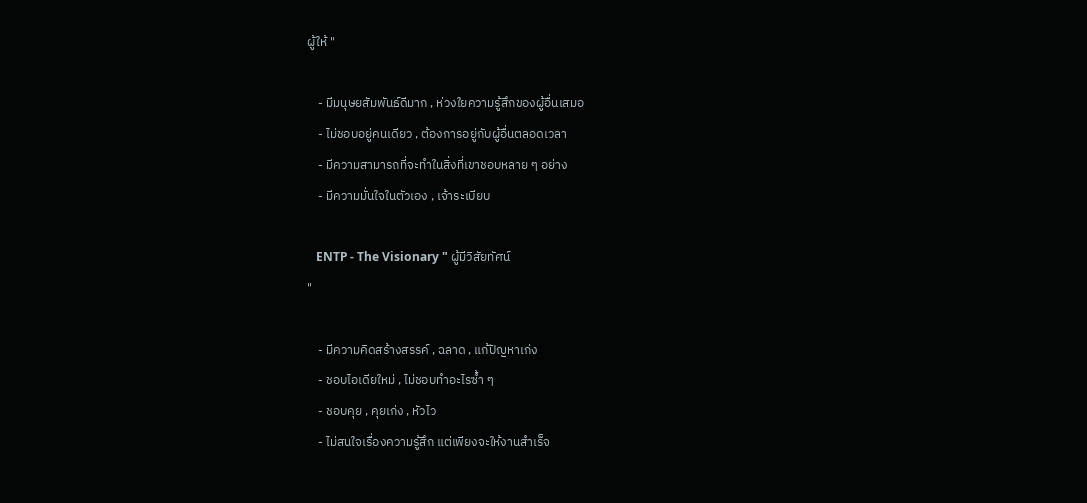ผู้ให้ "

    - มีมนุษยสัมพันธ์ดีมาก , ห่วงใยความรู้สึกของผู้อื่นเสมอ
    - ไม่ชอบอยู่คนเดียว , ต้องการอยู่กับผู้อื่นตลอดเวลา
    - มีความสามารถที่จะทำในสิ่งที่เขาชอบหลาย ๆ อย่าง
    - มีความมั่นใจในตัวเอง , เจ้าระเบียบ

   ENTP - The Visionary " ผู้มีวิสัยทัศน์
"

    - มีความคิดสร้างสรรค์ , ฉลาด , แก้ปัญหาเก่ง
    - ชอบไอเดียใหม่ , ไม่ชอบทำอะไรซ้ำ ๆ
    - ชอบคุย , คุยเก่ง , หัวไว
    - ไม่สนใจเรื่องความรู้สึก แต่เพียงจะให้งานสำเร็จ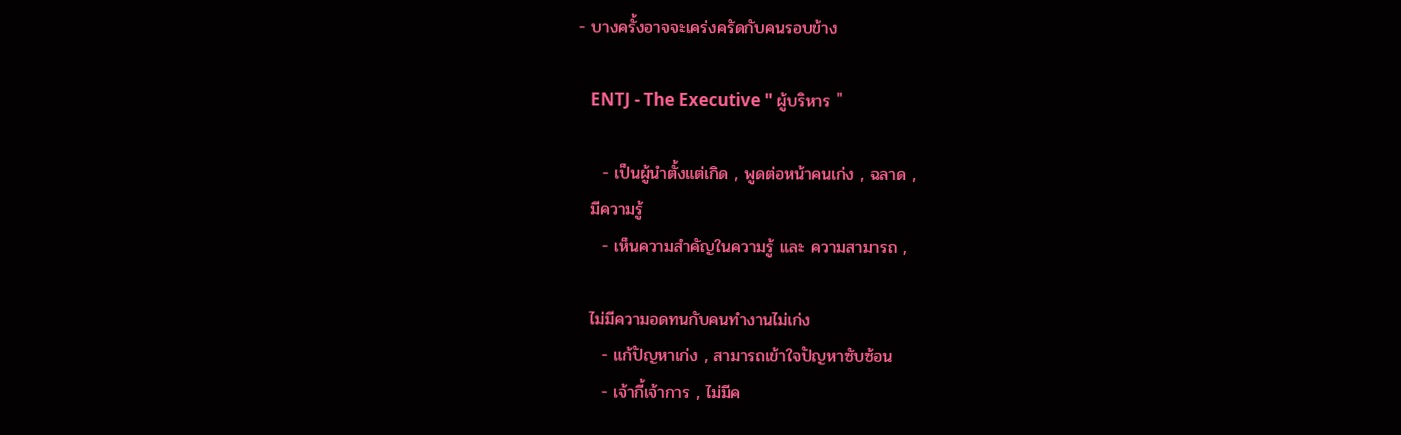- บางครั้งอาจจะเคร่งครัดกับคนรอบข้าง

   ENTJ - The Executive " ผู้บริหาร "

    - เป็นผู้นำตั้งแต่เกิด , พูดต่อหน้าคนเก่ง , ฉลาด ,
  มีความรู้
    - เห็นความสำคัญในความรู้ และ ความสามารถ ,

  ไม่มีความอดทนกับคนทำงานไม่เก่ง
    - แก้ปัญหาเก่ง , สามารถเข้าใจปัญหาซับซ้อน
    - เจ้ากี้เจ้าการ , ไม่มีค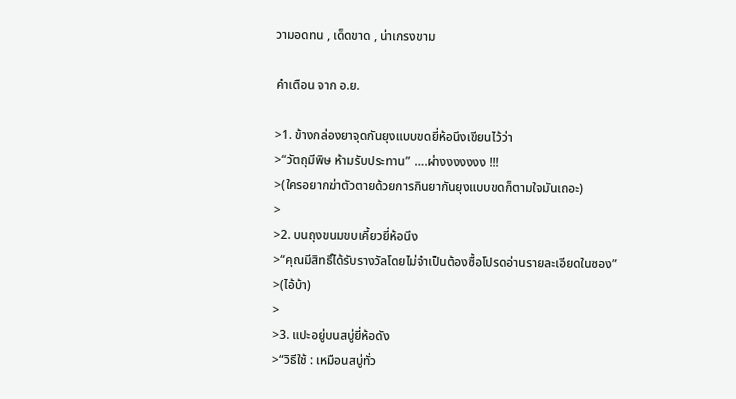วามอดทน , เด็ดขาด , น่าเกรงขาม

คำเตือน จาก อ.ย.

>1. ข้างกล่องยาจุดกันยุงแบบขดยี่ห้อนึงเขียนไว้ว่า
>“วัตถุมีพิษ ห้ามรับประทาน” ….ผ่างงงงงงง !!!
>(ใครอยากฆ่าตัวตายด้วยการกินยากันยุงแบบขดก็ตามใจมันเถอะ)
>
>2. บนถุงขนมขบเคี้ยวยี่ห้อนึง
>“คุณมีสิทธิ์ได้รับรางวัลโดยไม่จำเป็นต้องซื้อโปรดอ่านรายละเอียดในซอง”
>(ไอ้บ้า)
>
>3. แปะอยู่บนสบู่ยี่ห้อดัง
>“วิธีใช้ : เหมือนสบู่ทั่ว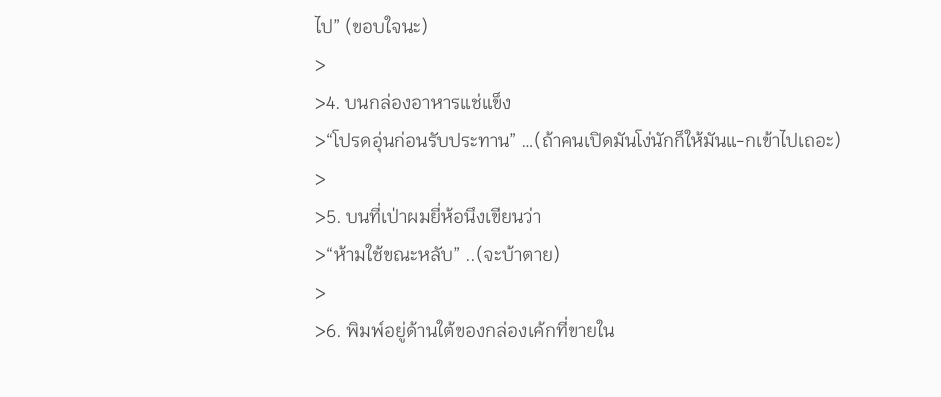ไป” (ขอบใจนะ)
>
>4. บนกล่องอาหารแช่แข็ง
>“โปรดอุ่นก่อนรับประทาน” …(ถ้าคนเปิดมันโง่นักก็ให้มันแ-กเข้าไปเถอะ)
>
>5. บนที่เป่าผมยี่ห้อนึงเขียนว่า
>“ห้ามใช้ขณะหลับ” ..(จะบ้าตาย)
>
>6. พิมพ์อยู่ด้านใต้ของกล่องเค้กที่ขายใน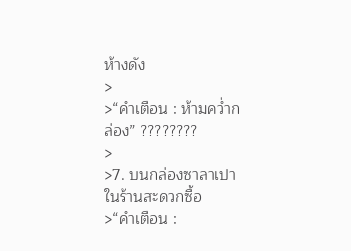ห้างดัง
>
>“คำเตือน : ห้ามคว่ำกล่อง” ????????
>
>7. บนกล่องซาลาเปาในร้านสะดวกซื้อ
>“คำเตือน :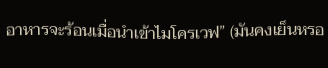อาหารจะร้อนเมื่อนำเข้าไมโครเวฟ” (มันคงเย็นหรอ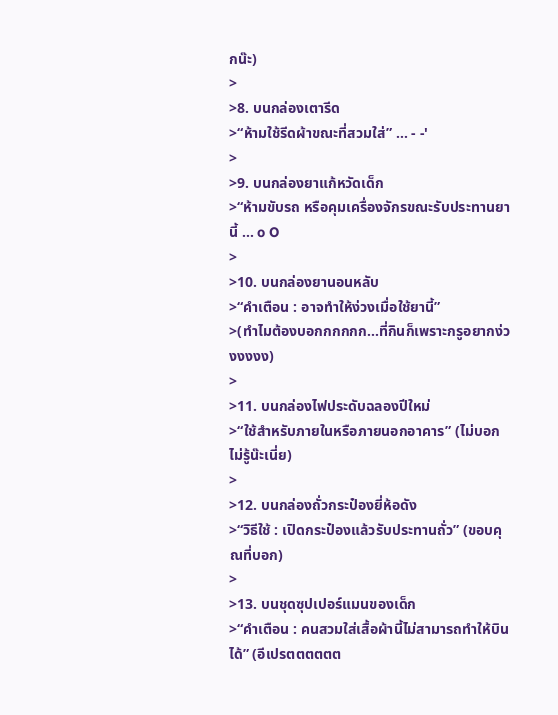กน๊ะ)
>
>8. บนกล่องเตารีด
>“ห้ามใช้รีดผ้าขณะที่สวมใส่” ... - -'
>
>9. บนกล่องยาแก้หวัดเด็ก
>“ห้ามขับรถ หรือคุมเครื่องจักรขณะรับประทานยานี้ ... o O
>
>10. บนกล่องยานอนหลับ
>“คำเตือน : อาจทำให้ง่วงเมื่อใช้ยานี้”
>(ทำไมต้องบอกกกกกก...ที่กินก็เพราะกรูอยากง่วงงงงง)
>
>11. บนกล่องไฟประดับฉลองปีใหม่
>“ใช้สำหรับภายในหรือภายนอกอาคาร” (ไม่บอกไม่รู้น๊ะเนี่ย)
>
>12. บนกล่องถั่วกระป๋องยี่ห้อดัง
>“วิธีใช้ : เปิดกระป๋องแล้วรับประทานถั่ว” (ขอบคุณที่บอก)
>
>13. บนชุดซุปเปอร์แมนของเด็ก
>“คำเตือน : คนสวมใส่เสื้อผ้านี้ไม่สามารถทำให้บินได้” (อีเปรตตตตตต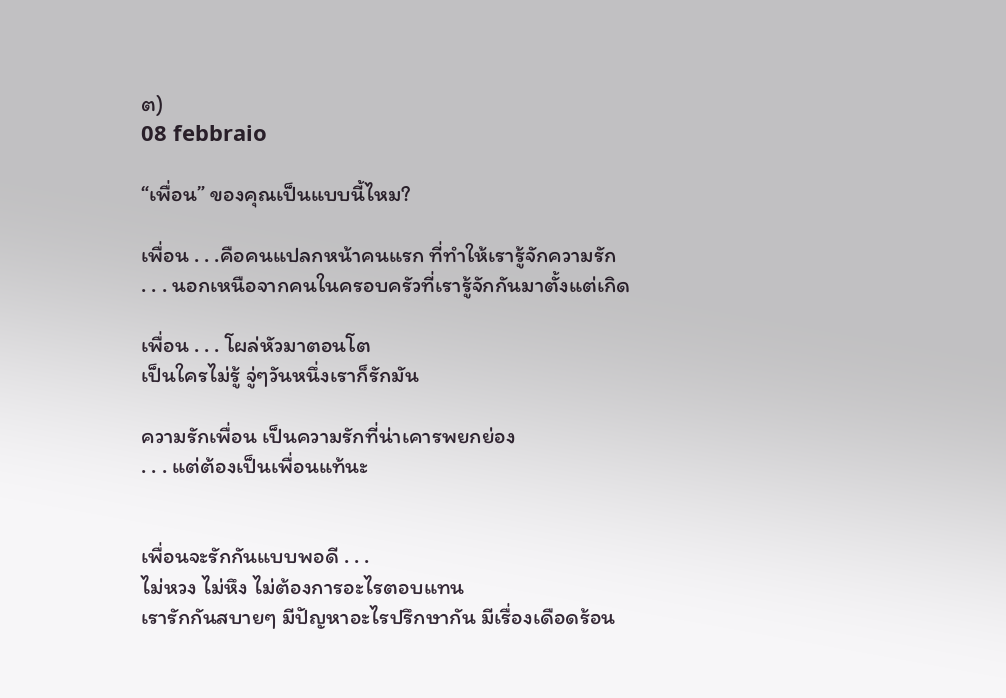ต)
08 febbraio

“เพื่อน” ของคุณเป็นแบบนี้ไหม?

เพื่อน . . .คือคนแปลกหน้าคนแรก ที่ทำให้เรารู้จักความรัก
. . . นอกเหนือจากคนในครอบครัวที่เรารู้จักกันมาตั้งแต่เกิด

เพื่อน . . . โผล่หัวมาตอนโต
เป็นใครไม่รู้ จู่ๆวันหนึ่งเราก็รักมัน

ความรักเพื่อน เป็นความรักที่น่าเคารพยกย่อง
. . . แต่ต้องเป็นเพื่อนแท้นะ


เพื่อนจะรักกันแบบพอดี . . .
ไม่หวง ไม่หึง ไม่ต้องการอะไรตอบแทน
เรารักกันสบายๆ มีปัญหาอะไรปรึกษากัน มีเรื่องเดือดร้อน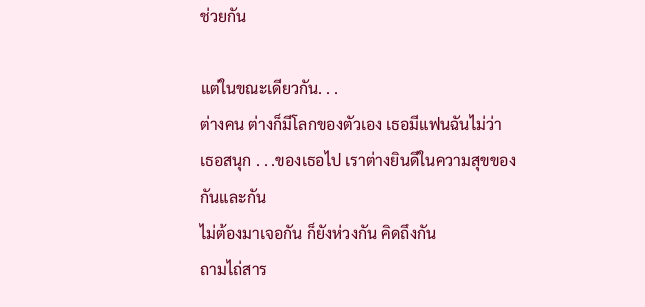ช่วยกัน

แต่ในขณะเดียวกัน. . .
ต่างคน ต่างก็มีโลกของตัวเอง เธอมีแฟนฉันไม่ว่า
เธอสนุก . . .ของเธอไป เราต่างยินดีในความสุขของกันและกัน
ไม่ต้องมาเจอกัน ก็ยังห่วงกัน คิดถึงกัน
ถามไถ่สาร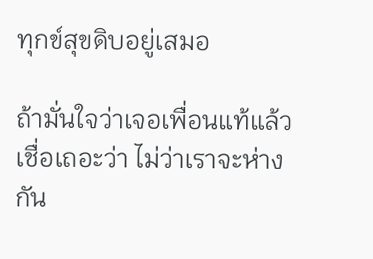ทุกข์สุขดิบอยู่เสมอ

ถ้ามั่นใจว่าเจอเพื่อนแท้แล้ว
เชื่อเถอะว่า ไม่ว่าเราจะห่างกัน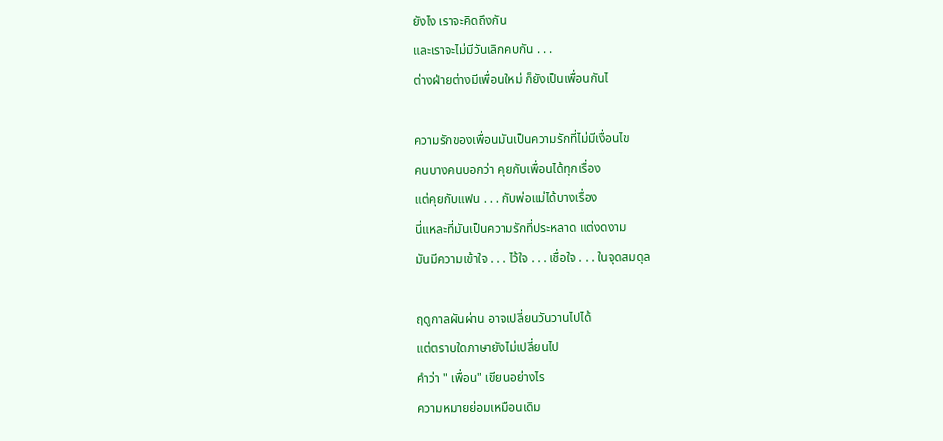ยังไง เราจะคิดถึงกัน
และเราจะไม่มีวันเลิกคบกัน . . .
ต่างฝ่ายต่างมีเพื่อนใหม่ ก็ยังเป็นเพื่อนกันไ

ความรักของเพื่อนมันเป็นความรักที่ไม่มีเงื่อนไข
คนบางคนบอกว่า คุยกับเพื่อนได้ทุกเรื่อง
แต่คุยกับแฟน . . . กับพ่อแม่ได้บางเรื่อง
นี่แหละที่มันเป็นความรักที่ประหลาด แต่งดงาม
มันมีความเข้าใจ . . . ไว้ใจ . . . เชื่อใจ . . . ในจุดสมดุล

ฤดูกาลผันผ่าน อาจเปลี่ยนวันวานไปได้
แต่ตราบใดภาษายังไม่เปลี่ยนไป
คำว่า " เพื่อน" เขียนอย่างไร
ความหมายย่อมเหมือนเดิม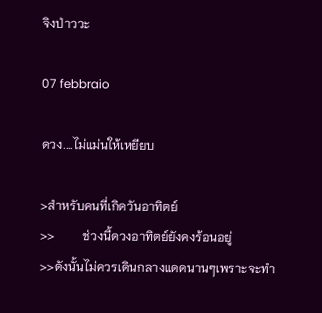จิงป่าววะ

07 febbraio

ดวง....ไม่แม่นให้เหยียบ

>สำหรับคนที่เกิดวันอาทิตย์
>>         ช่วงนี้ดวงอาทิตย์ยังคงร้อนอยู่
>>ดังนั้นไม่ควรเดินกลางแดดนานๆเพราะจะทำ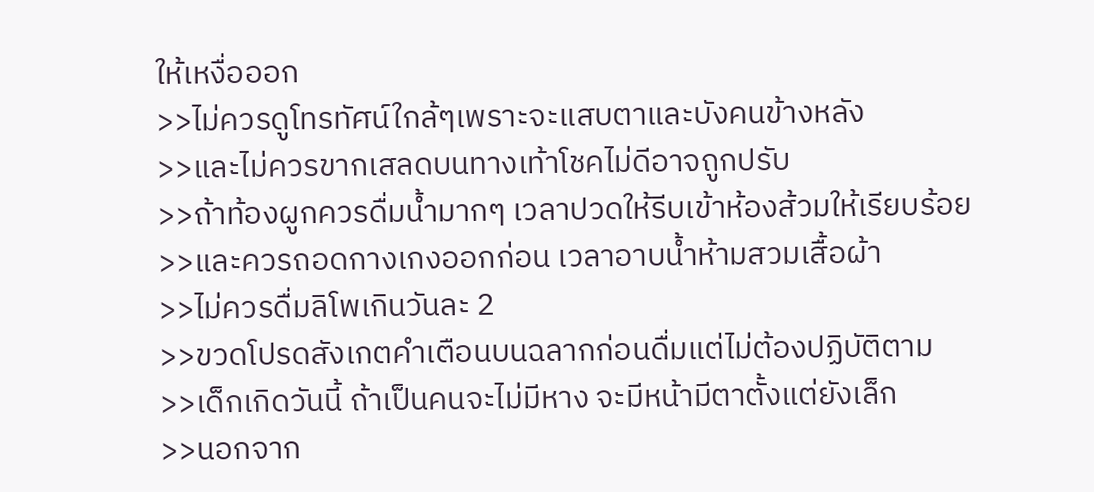ให้เหงื่อออก
>>ไม่ควรดูโทรทัศน์ใกล้ๆเพราะจะแสบตาและบังคนข้างหลัง
>>และไม่ควรขากเสลดบนทางเท้าโชคไม่ดีอาจถูกปรับ
>>ถ้าท้องผูกควรดื่มน้ำมากๆ เวลาปวดให้รีบเข้าห้องส้วมให้เรียบร้อย
>>และควรถอดกางเกงออกก่อน เวลาอาบน้ำห้ามสวมเสื้อผ้า
>>ไม่ควรดื่มลิโพเกินวันละ 2
>>ขวดโปรดสังเกตคำเตือนบนฉลากก่อนดื่มแต่ไม่ต้องปฏิบัติตาม
>>เด็กเกิดวันนี้ ถ้าเป็นคนจะไม่มีหาง จะมีหน้ามีตาตั้งแต่ยังเล็ก
>>นอกจาก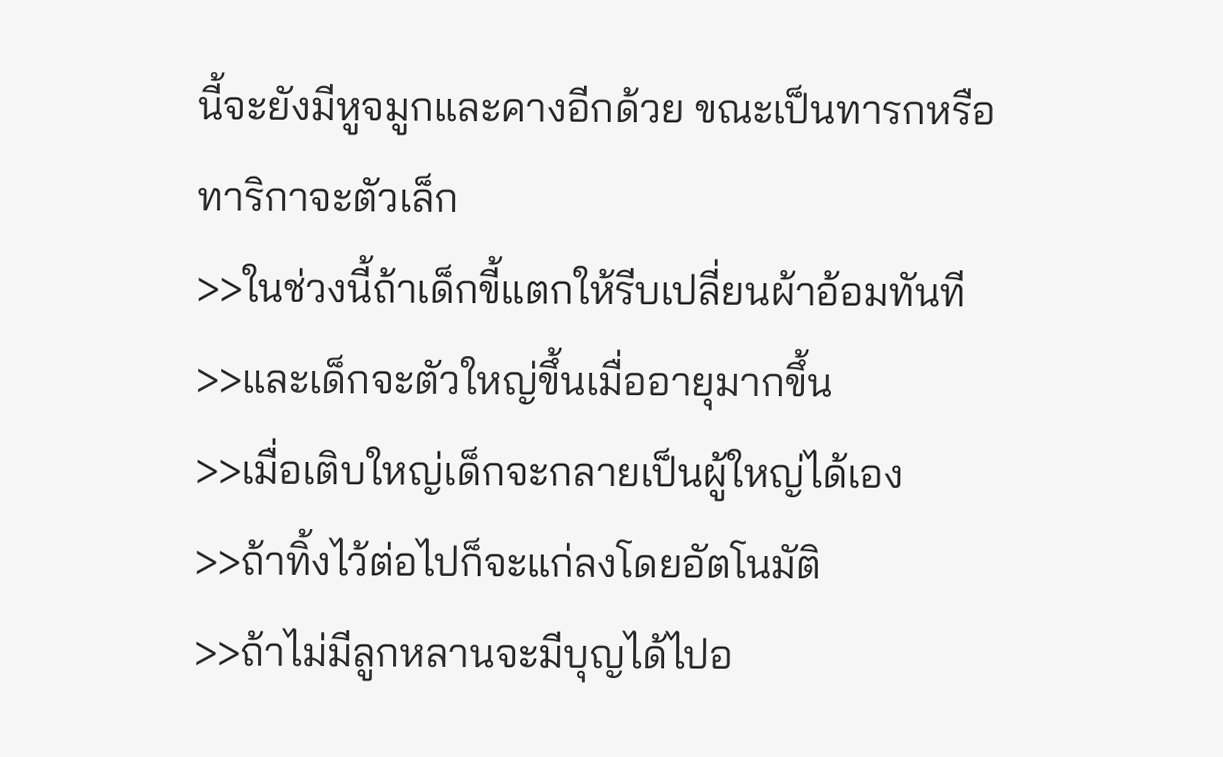นี้จะยังมีหูจมูกและคางอีกด้วย ขณะเป็นทารกหรือทาริกาจะตัวเล็ก
>>ในช่วงนี้ถ้าเด็กขี้แตกให้รีบเปลี่ยนผ้าอ้อมทันที
>>และเด็กจะตัวใหญ่ขึ้นเมื่ออายุมากขึ้น
>>เมื่อเติบใหญ่เด็กจะกลายเป็นผู้ใหญ่ได้เอง
>>ถ้าทิ้งไว้ต่อไปก็จะแก่ลงโดยอัตโนมัติ
>>ถ้าไม่มีลูกหลานจะมีบุญได้ไปอ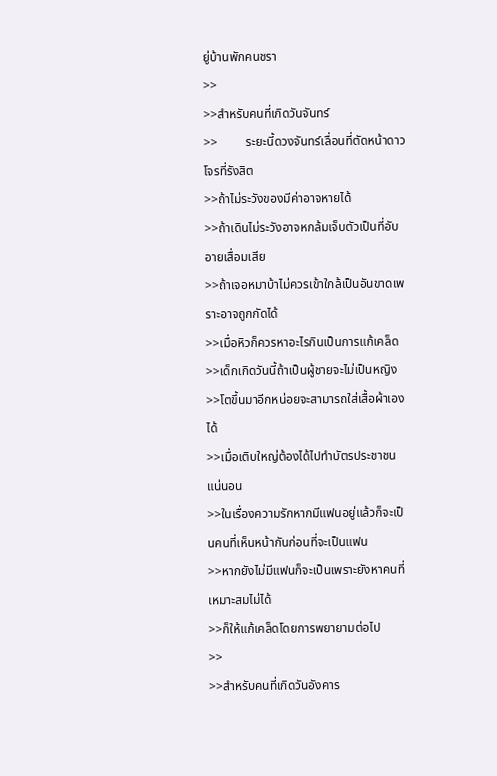ยู่บ้านพักคนชรา
>>
>>สำหรับคนที่เกิดวันจันทร์
>>         ระยะนี้ดวงจันทร์เลื่อนที่ตัดหน้าดาวโจรที่รังสิต
>>ถ้าไม่ระวังของมีค่าอาจหายได้
>>ถ้าเดินไม่ระวังอาจหกล้มเจ็บตัวเป็นที่อับอายเสื่อมเสีย
>>ถ้าเจอหมาบ้าไม่ควรเข้าใกล้เป็นอันขาดเพราะอาจถูกกัดได้
>>เมื่อหิวก็ควรหาอะไรกินเป็นการแก้เคล็ด
>>เด็กเกิดวันนี้ถ้าเป็นผู้ชายจะไม่เป็นหญิง
>>โตขึ้นมาอีกหน่อยจะสามารถใส่เสื้อผ้าเองได้
>>เมื่อเติบใหญ่ต้องได้ไปทำบัตรประชาชนแน่นอน
>>ในเรื่องความรักหากมีแฟนอยู่แล้วก็จะเป็นคนที่เห็นหน้ากันก่อนที่จะเป็นแฟน
>>หากยังไม่มีแฟนก็จะเป็นเพราะยังหาคนที่เหมาะสมไม่ได้
>>ก็ให้แก้เคล็ดโดยการพยายามต่อไป
>>
>>สำหรับคนที่เกิดวันอังคาร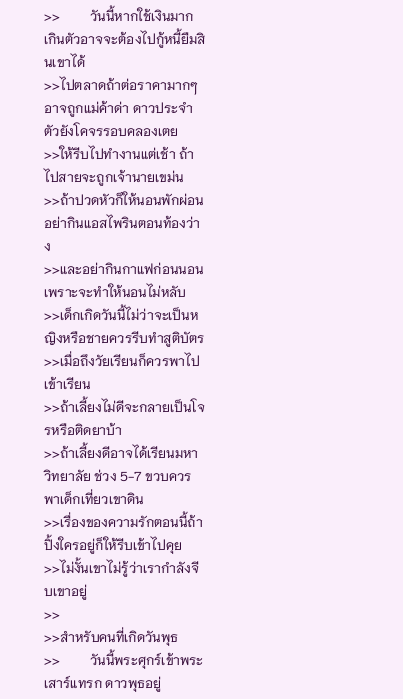>>         วันนี้หากใช้เงินมากเกินตัวอาจจะต้องไปกู้หนี้ยืมสินเขาได้
>>ไปตลาดถ้าต่อราคามากๆอาจถูกแม่ค้าด่า ดาวประจำตัวยังโคจรรอบคลองเตย
>>ให้รีบไปทำงานแต่เช้า ถ้าไปสายจะถูกเจ้านายเขม่น
>>ถ้าปวดหัวก็ให้นอนพักผ่อน อย่ากินแอสไพรินตอนท้องว่าง
>>และอย่ากินกาแฟก่อนนอนเพราะจะทำให้นอนไม่หลับ
>>เด็กเกิดวันนี้ไม่ว่าจะเป็นหญิงหรือชายควรรีบทำสูติบัตร
>>เมื่อถึงวัยเรียนก็ควรพาไปเข้าเรียน
>>ถ้าเลี้ยงไม่ดีจะกลายเป็นโจรหรือติดยาบ้า
>>ถ้าเลี้ยงดีอาจได้เรียนมหาวิทยาลัย ช่วง 5-7 ขวบควรพาเด็กเที่ยวเขาดิน
>>เรื่องของความรักตอนนี้ถ้าปิ้งใครอยู่ก็ให้รีบเข้าไปคุย
>>ไม่งั้นเขาไม่รู้ว่าเรากำลังจีบเขาอยู่
>>
>>สำหรับคนที่เกิดวันพุธ
>>         วันนี้พระศุกร์เข้าพระเสาร์แทรก ดาวพุธอยู่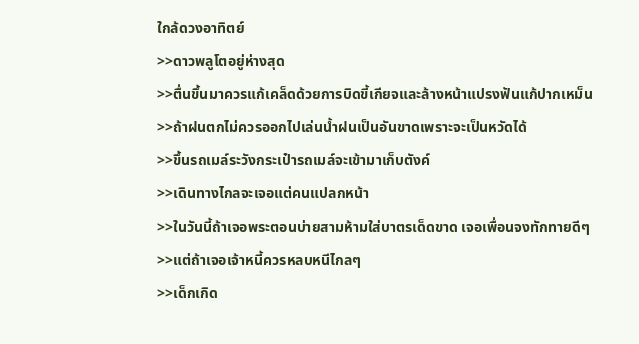ใกล้ดวงอาทิตย์
>>ดาวพลูโตอยู่ห่างสุด
>>ตื่นขึ้นมาควรแก้เคล็ดด้วยการบิดขี้เกียจและล้างหน้าแปรงฟันแก้ปากเหม็น
>>ถ้าฝนตกไม่ควรออกไปเล่นน้ำฝนเป็นอันขาดเพราะจะเป็นหวัดได้
>>ขึ้นรถเมล์ระวังกระเป๋ารถเมล์จะเข้ามาเก็บตังค์
>>เดินทางไกลจะเจอแต่คนแปลกหน้า
>>ในวันนี้ถ้าเจอพระตอนบ่ายสามห้ามใส่บาตรเด็ดขาด เจอเพื่อนจงทักทายดีๆ
>>แต่ถ้าเจอเจ้าหนี้ควรหลบหนีไกลๆ
>>เด็กเกิด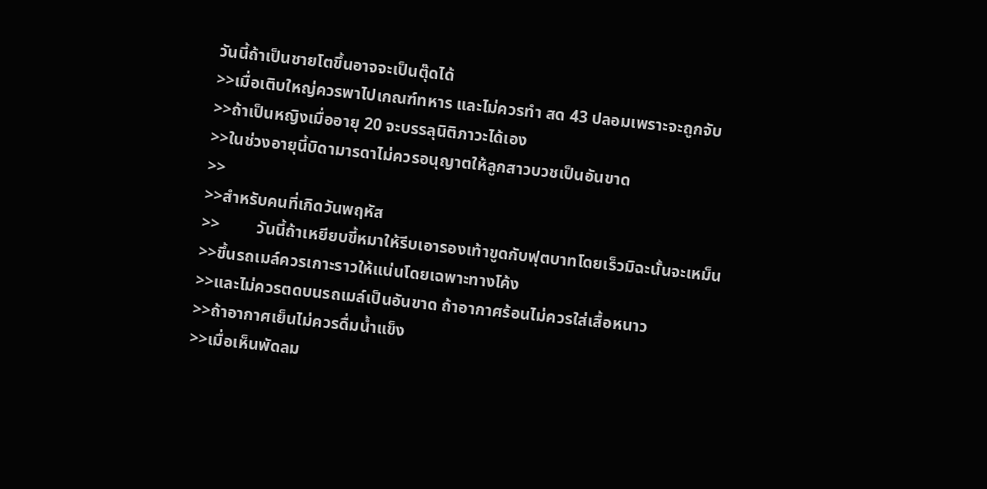วันนี้ถ้าเป็นชายโตขึ้นอาจจะเป็นตุ๊ดได้
>>เมื่อเติบใหญ่ควรพาไปเกณฑ์ทหาร และไม่ควรทำ สด 43 ปลอมเพราะจะถูกจับ
>>ถ้าเป็นหญิงเมื่ออายุ 20 จะบรรลุนิติภาวะได้เอง
>>ในช่วงอายุนี้บิดามารดาไม่ควรอนุญาตให้ลูกสาวบวชเป็นอันขาด
>>
>>สำหรับคนที่เกิดวันพฤหัส
>>         วันนี้ถ้าเหยียบขี้หมาให้รีบเอารองเท้าขูดกับฟุตบาทโดยเร็วมิฉะนั้นจะเหม็น
>>ขึ้นรถเมล์ควรเกาะราวให้แน่นโดยเฉพาะทางโค้ง
>>และไม่ควรตดบนรถเมล์เป็นอันขาด ถ้าอากาศร้อนไม่ควรใส่เสื้อหนาว
>>ถ้าอากาศเย็นไม่ควรดื่มน้ำแข็ง
>>เมื่อเห็นพัดลม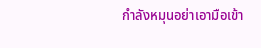กำลังหมุนอย่าเอามือเข้า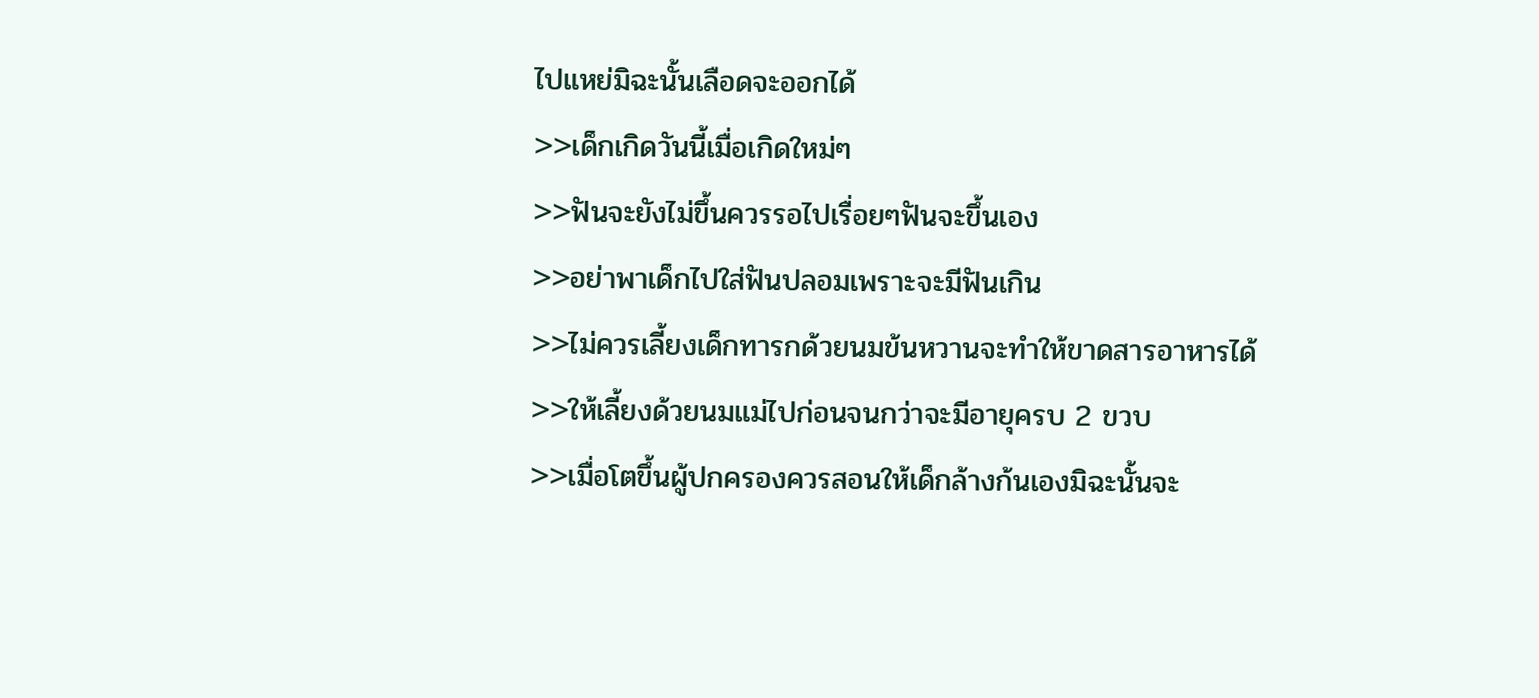ไปแหย่มิฉะนั้นเลือดจะออกได้
>>เด็กเกิดวันนี้เมื่อเกิดใหม่ๆ
>>ฟันจะยังไม่ขึ้นควรรอไปเรื่อยๆฟันจะขึ้นเอง
>>อย่าพาเด็กไปใส่ฟันปลอมเพราะจะมีฟันเกิน
>>ไม่ควรเลี้ยงเด็กทารกด้วยนมข้นหวานจะทำให้ขาดสารอาหารได้
>>ให้เลี้ยงด้วยนมแม่ไปก่อนจนกว่าจะมีอายุครบ 2 ขวบ
>>เมื่อโตขึ้นผู้ปกครองควรสอนให้เด็กล้างก้นเองมิฉะนั้นจะ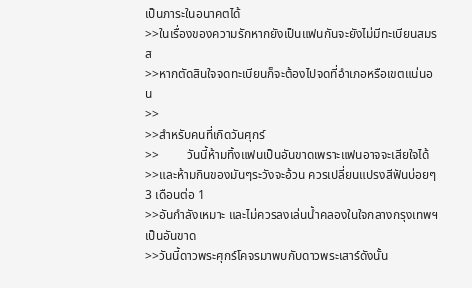เป็นภาระในอนาคตได้
>>ในเรื่องของความรักหากยังเป็นแฟนกันจะยังไม่มีทะเบียนสมรส
>>หากตัดสินใจจดทะเบียนก็จะต้องไปจดที่อำเภอหรือเขตแน่นอน
>>
>>สำหรับคนที่เกิดวันศุกร์
>>         วันนี้ห้ามทิ้งแฟนเป็นอันขาดเพราะแฟนอาจจะเสียใจได้
>>และห้ามกินของมันๆระวังจะอ้วน ควรเปลี่ยนแปรงสีฟันบ่อยๆ 3 เดือนต่อ 1
>>อันกำลังเหมาะ และไม่ควรลงเล่นน้ำคลองในใจกลางกรุงเทพฯเป็นอันขาด
>>วันนี้ดาวพระศุกร์โคจรมาพบกับดาวพระเสาร์ดังนั้น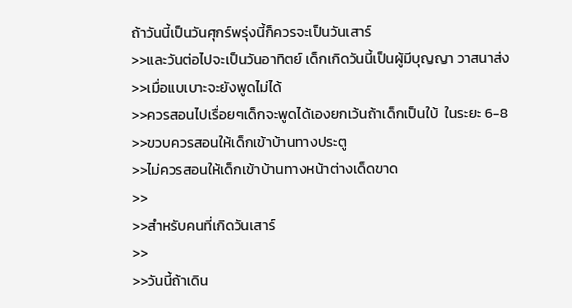ถ้าวันนี้เป็นวันศุกร์พรุ่งนี้ก็ควรจะเป็นวันเสาร์
>>และวันต่อไปจะเป็นวันอาทิตย์ เด็กเกิดวันนี้เป็นผู้มีบุญญา วาสนาส่ง
>>เมื่อแบเบาะจะยังพูดไม่ได้
>>ควรสอนไปเรื่อยๆเด็กจะพูดได้เองยกเว้นถ้าเด็กเป็นใบ้  ในระยะ 6-8
>>ขวบควรสอนให้เด็กเข้าบ้านทางประตู
>>ไม่ควรสอนให้เด็กเข้าบ้านทางหน้าต่างเด็ดขาด
>>
>>สำหรับคนที่เกิดวันเสาร์
>>
>>วันนี้ถ้าเดิน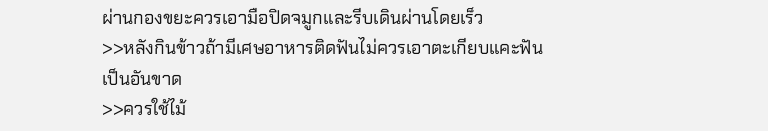ผ่านกองขยะควรเอามือปิดจมูกและรีบเดินผ่านโดยเร็ว
>>หลังกินข้าวถ้ามีเศษอาหารติดฟันไม่ควรเอาตะเกียบแคะฟันเป็นอันขาด
>>ควรใช้ไม้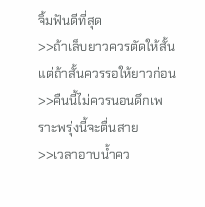จิ้มฟันดีที่สุด
>>ถ้าเล็บยาวควรตัดให้สั้นแต่ถ้าสั้นควรรอให้ยาวก่อน
>>คืนนี้ไม่ควรนอนดึกเพราะพรุ่งนี้จะตื่นสาย
>>เวลาอาบน้ำคว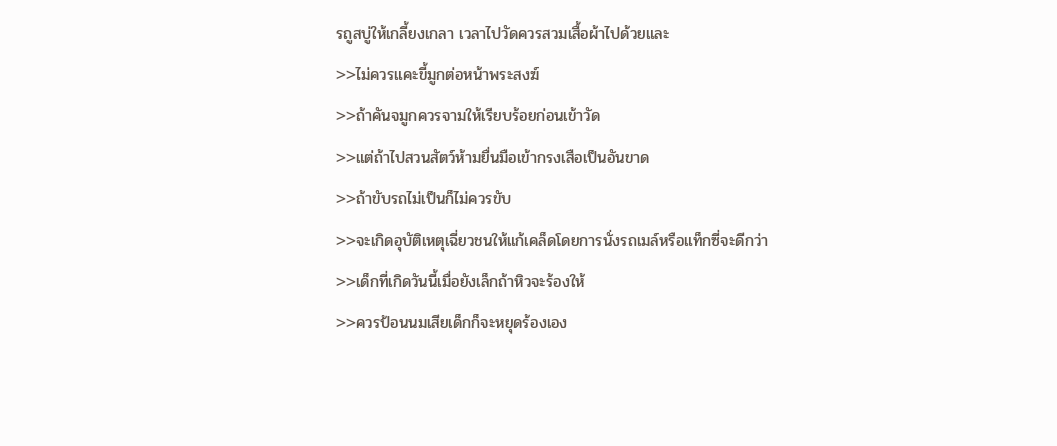รถูสบู่ให้เกลี้ยงเกลา เวลาไปวัดควรสวมเสื้อผ้าไปด้วยและ
>>ไม่ควรแคะขี้มูกต่อหน้าพระสงฆ์
>>ถ้าคันจมูกควรจามให้เรียบร้อยก่อนเข้าวัด
>>แต่ถ้าไปสวนสัตว์ห้ามยื่นมือเข้ากรงเสือเป็นอันขาด
>>ถ้าขับรถไม่เป็นก็ไม่ควรขับ
>>จะเกิดอุบัติเหตุเฉี่ยวชนให้แก้เคล็ดโดยการนั่งรถเมล์หรือแท็กซี่จะดีกว่า
>>เด็กที่เกิดวันนี้เมื่อยังเล็กถ้าหิวจะร้องให้
>>ควรป้อนนมเสียเด็กก็จะหยุดร้องเอง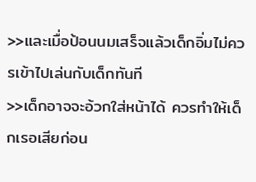>>และเมื่อป้อนนมเสร็จแล้วเด็กอิ่มไม่ควรเข้าไปเล่นกับเด็กทันที
>>เด็กอาจจะอ้วกใส่หน้าได้ ควรทำให้เด็กเรอเสียก่อน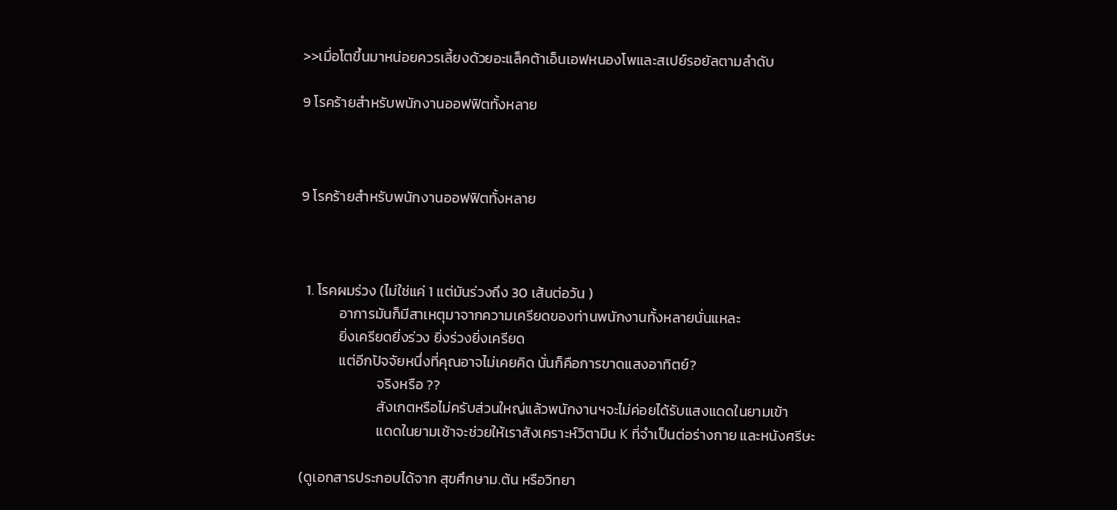>>เมื่อโตขึ้นมาหน่อยควรเลี้ยงด้วยอะแล็คต้าเอ็นเอฟหนองโพและสเปย์รอยัลตามลำดับ

9 โรคร้ายสำหรับพนักงานออฟฟิตทั้งหลาย



9 โรคร้ายสำหรับพนักงานออฟฟิตทั้งหลาย



  1. โรคผมร่วง (ไม่ใช่แค่ 1 แต่มันร่วงถึง 30 เส้นต่อวัน )
            อาการมันก็มีสาเหตุมาจากความเครียดของท่านพนักงานทั้งหลายนั่นแหละ
            ยิ่งเครียดยิ่งร่วง ยิ่งร่วงยิ่งเครียด
            แต่อีกปัจจัยหนึ่งที่คุณอาจไม่เคยคิด นั่นก็คือการขาดแสงอาทิตย์?
                        จริงหรือ ??
                        สังเกตหรือไม่ครับส่วนใหญ่แล้วพนักงานฯจะไม่ค่อยได้รับแสงแดดในยามเข้า
                        แดดในยามเช้าจะช่วยให้เราสังเคราะห์วิตามิน K ที่จำเป็นต่อร่างกาย และหนังศรีษะ

(ดูเอกสารประกอบได้จาก สุขศึกษาม.ต้น หรือวิทยา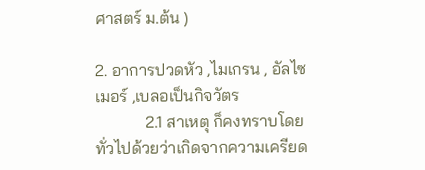ศาสตร์ ม.ต้น )

2. อาการปวดหัว ,ไมเกรน , อัลไซเมอร์ ,เบลอเป็นกิจวัตร
            2.1 สาเหตุ ก็คงทราบโดยทั่วไปด้วยว่าเกิดจากความเครียด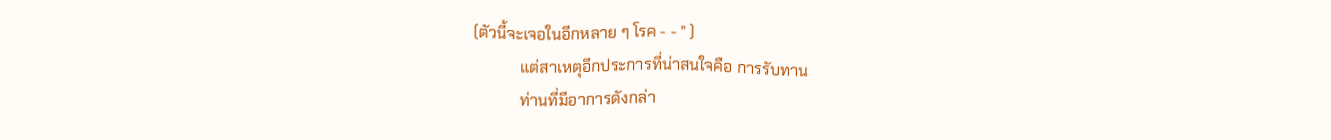(ตัวนี้จะเจอในอีกหลาย ๆ โรค - - " )
            แต่สาเหตุอีกประการที่น่าสนใจคือ การรับทาน
            ท่านที่มีอาการดังกล่า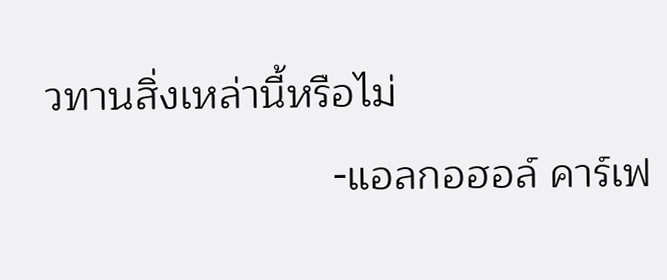วทานสิ่งเหล่านี้หรือไม่
                         -แอลกอฮอล์ คาร์เฟ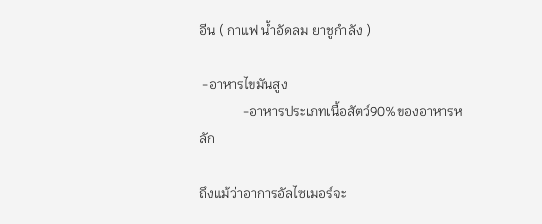อีน ( กาแฟ น้ำอัดลม ยาชูกำลัง )

 -อาหารไขมันสูง
             -อาหารประเภทเนื้อสัตว์90%ของอาหารหลัก

ถึงแม้ว่าอาการอัลไซเมอร์จะ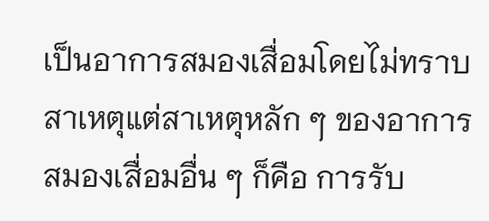เป็นอาการสมองเสื่อมโดยไม่ทราบสาเหตุแต่สาเหตุหลัก ๆ ของอาการ สมองเสื่อมอื่น ๆ ก็คือ การรับ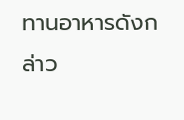ทานอาหารดังกล่าว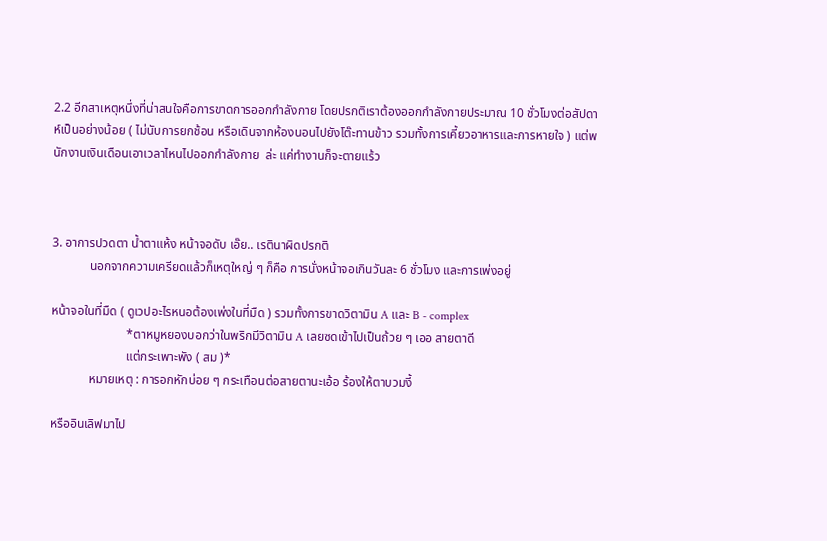2.2 อีกสาเหตุหนึ่งที่น่าสนใจคือการขาดการออกกำลังกาย โดยปรกติเราต้องออกกำลังกายประมาณ 10 ชั่วโมงต่อสัปดาห์เป็นอย่างน้อย ( ไม่นับการยกช้อน หรือเดินจากห้องนอนไปยังโต๊ะทานข้าว รวมทั้งการเคี้ยวอาหารและการหายใจ ) แต่พนักงานเงินเดือนเอาเวลาไหนไปออกกำลังกาย  ล่ะ แค่ทำงานก็จะตายแร้ว



3. อาการปวดตา น้ำตาแห้ง หน้าจอดับ เอ๊ย.. เรตินาผิดปรกติ
            นอกจากความเครียดแล้วก็เหตุใหญ่ ๆ ก็คือ การนั่งหน้าจอเกินวันละ 6 ชั่วโมง และการเพ่งอยู่

หน้าจอในที่มืด ( ดูเวปอะไรหนอต้องเพ่งในที่มืด ) รวมทั้งการขาดวิตามิน A และ B - complex
                        *ตาหมูหยองบอกว่าในพริกมีวิตามิน A เลยซดเข้าไปเป็นถ้วย ๆ เออ สายตาดี
                        แต่กระเพาะพัง ( สม )*
            หมายเหตุ : การอกหักบ่อย ๆ กระเทือนต่อสายตานะเอ้อ ร้องให้ตาบวมงี้

หรืออินเลิฟมาไป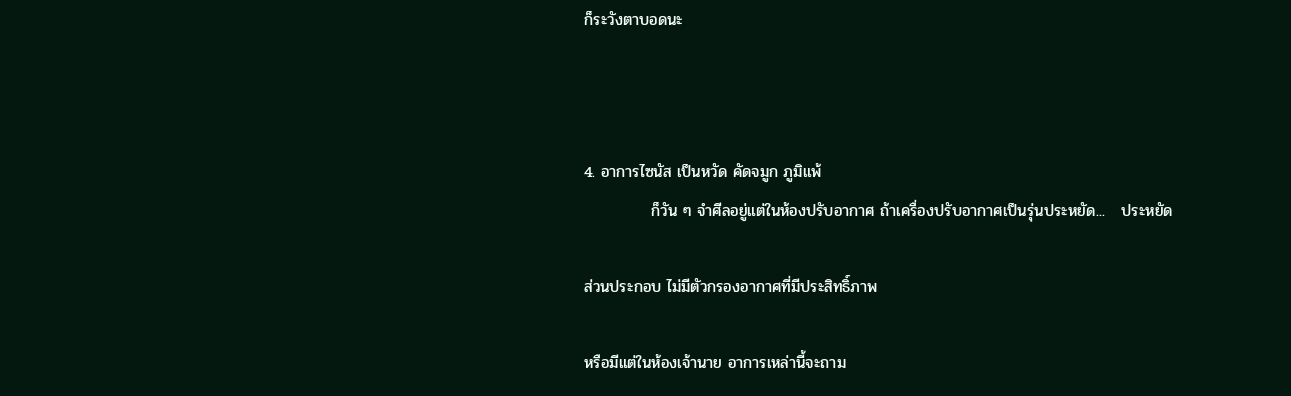ก็ระวังตาบอดนะ



4. อาการไซนัส เป็นหวัด คัดจมูก ภูมิแพ้
            ก็วัน ๆ จำศีลอยู่แต่ในห้องปรับอากาศ ถ้าเครื่องปรับอากาศเป็นรุ่นประหยัด...   ประหยัด

ส่วนประกอบ ไม่มีตัวกรองอากาศที่มีประสิทธิ์ภาพ

หรือมีแต่ในห้องเจ้านาย อาการเหล่านี้จะถาม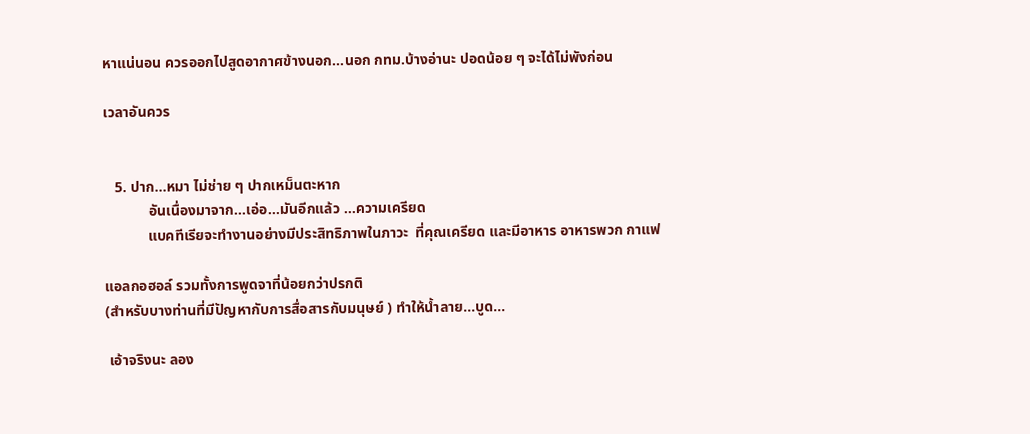หาแน่นอน ควรออกไปสูดอากาศข้างนอก...นอก กทม.บ้างอ่านะ ปอดน้อย ๆ จะได้ไม่พังก่อน

เวลาอันควร


   5. ปาก...หมา ไม่ช่าย ๆ ปากเหม็นตะหาก
            อันเนื่องมาจาก...เอ่อ...มันอีกแล้ว ...ความเครียด
            แบคทีเรียจะทำงานอย่างมีประสิทธิภาพในภาวะ  ที่คุณเครียด และมีอาหาร อาหารพวก กาแฟ

แอลกอฮอล์ รวมทั้งการพูดจาที่น้อยกว่าปรกติ
(สำหรับบางท่านที่มีปัญหากับการสื่อสารกับมนุษย์ ) ทำให้น้ำลาย...บูด...

 เอ้าจริงนะ ลอง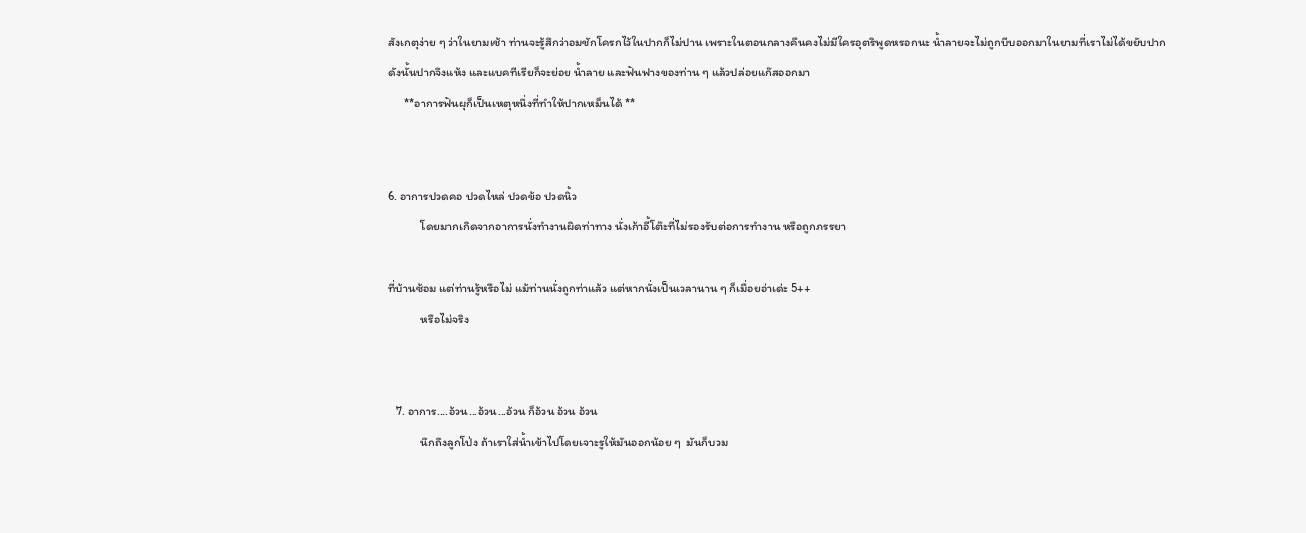สังเกตุง่าย ๆ ว่าในยามเช้า ท่านจะรู้สึกว่าอมชักโครกไว้ในปากก็ไม่ปาน เพราะในตอนกลางคืนคงไม่มีใครอุตริพูดหรอกนะ น้ำลายจะไม่ถูกบีบออกมาในยามที่เราไม่ได้ขยับปาก
ดังนั้นปากจึงแห้ง และแบคทีเรียก็จะย่อย น้ำลาย และฟันฟางของท่าน ๆ แล้วปล่อยแก๊สออกมา
      **อาการฟันผุก็เป็นเหตุหนึ่งที่ทำให้ปากเหม็นได้ **


6. อาการปวดคอ ปวดไหล่ ปวดข้อ ปวดนิ้ว
            โดยมากเกิดจากอาการนั่งทำงานผิดท่าทาง นั่งเก้าอี้โต๊ะที่ไม่รองรับต่อการทำงาน หรือถูกภรรยา

ที่บ้านซ้อม แต่ท่านรู้หรือไม่ แม้ท่านนั่งถูกท่าแล้ว แต่หากนั่งเป็นเวลานาน ๆ ก็เมื่อยอ่าเด่ะ 5++
            หรือไม่จริง


   7. อาการ....อ้วน...อ้วน...อ้วน ก็อ้วน อ้วน อ้วน
            นึกถึงลูกโป่ง ถ้าเราใส่น้ำเข้าไปโดยเจาะรูให้มันออกน้อย ๆ  มันก็บวม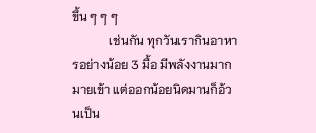ขึ้น ๆ ๆ ๆ
            เช่นกัน ทุกวันเรากินอาหารอย่างน้อย 3 มื้อ มีพลังงานมากมายเข้า แต่ออกน้อยนิดมานก็อ้วนเป็น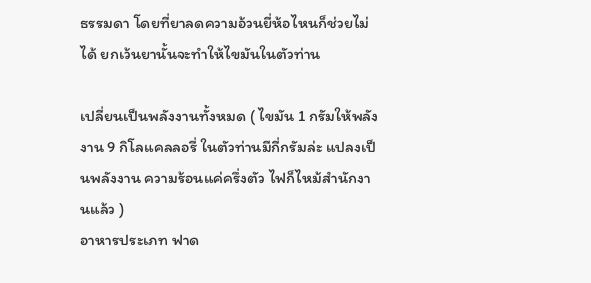ธรรมดา โดยที่ยาลดความอ้วนยี่ห้อไหนก็ช่วยไม่ได้ ยกเว้นยานั้นจะทำให้ไขมันในตัวท่าน

เปลี่ยนเป็นพลังงานทั้งหมด ( ไขมัน 1 กรัมให้พลังงาน 9 กิโลแคลลอรี่ ในตัวท่านมีกี่กรัมล่ะ แปลงเป็นพลังงาน ความร้อนแค่ครึ่งตัว ไฟก็ไหม้สำนักงานแล้ว )
อาหารประเภท ฟาด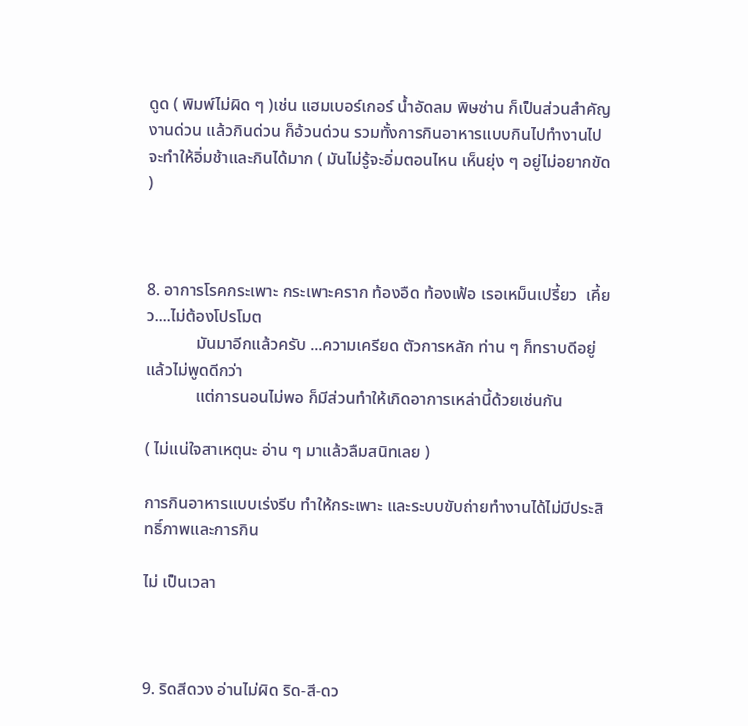ดูด ( พิมพ์ไม่ผิด ๆ )เช่น แฮมเบอร์เกอร์ น้ำอัดลม พิษซ่าน ก็เป็นส่วนสำคัญ งานด่วน แล้วกินด่วน ก็อ้วนด่วน รวมทั้งการกินอาหารแบบกินไปทำงานไป จะทำให้อิ่มช้าและกินได้มาก ( มันไม่รู้จะอิ่มตอนไหน เห็นยุ่ง ๆ อยู่ไม่อยากขัด )



8. อาการโรคกระเพาะ กระเพาะคราก ท้องอืด ท้องเฟ้อ เรอเหม็นเปรี้ยว  เคี้ยว....ไม่ต้องโปรโมต
            มันมาอีกแล้วครับ ...ความเครียด ตัวการหลัก ท่าน ๆ ก็ทราบดีอยู่แล้วไม่พูดดีกว่า
            แต่การนอนไม่พอ ก็มีส่วนทำให้เกิดอาการเหล่านี้ด้วยเช่นกัน

( ไม่แน่ใจสาเหตุนะ อ่าน ๆ มาแล้วลืมสนิทเลย )

การกินอาหารแบบเร่งรีบ ทำให้กระเพาะ และระบบขับถ่ายทำงานได้ไม่มีประสิทธิ์ภาพและการกิน

ไม่ เป็นเวลา



9. ริดสีดวง อ่านไม่ผิด ริด-สี-ดว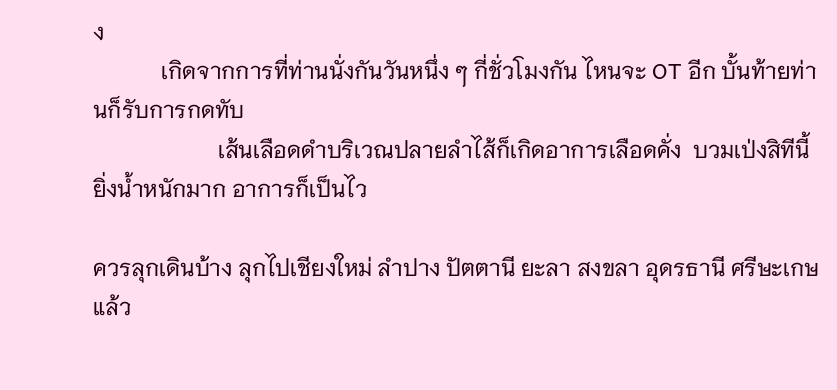ง
            เกิดจากการที่ท่านนั่งกันวันหนึ่ง ๆ กี่ชั่วโมงกัน ไหนจะ OT อีก บั้นท้ายท่านก็รับการกดทับ
                      เส้นเลือดดำบริเวณปลายลำไส้ก็เกิดอาการเลือดคั่ง  บวมเป่งสิทีนี้ ยิ่งน้ำหนักมาก อาการก็เป็นไว

ควรลุกเดินบ้าง ลุกไปเชียงใหม่ ลำปาง ปัตตานี ยะลา สงขลา อุดรธานี ศรีษะเกษ แล้ว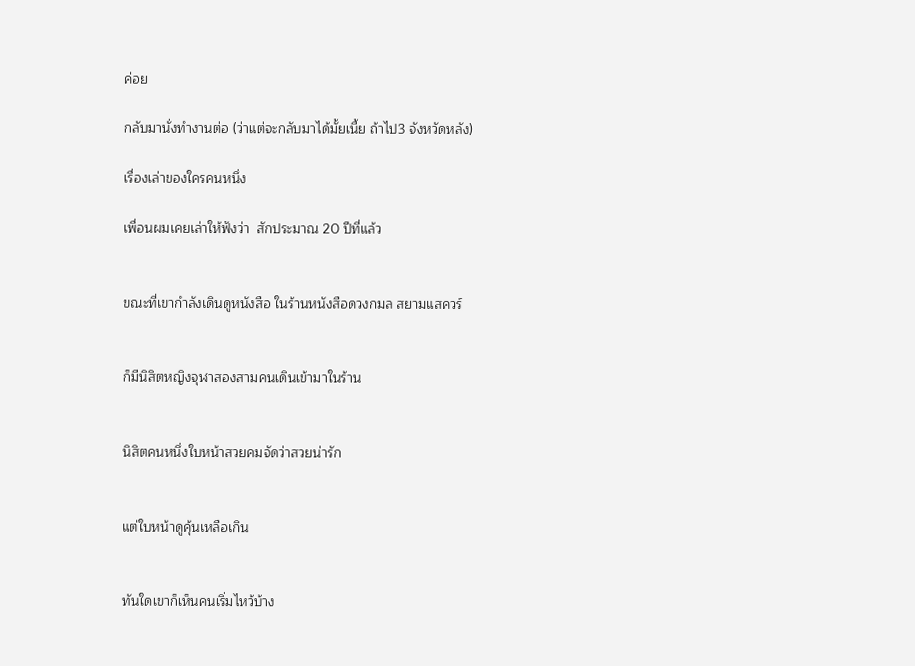ค่อย

กลับมานั่งทำงานต่อ (ว่าแต่จะกลับมาได้มั้ยเนี้ย ถ้าไป3 จังหวัดหลัง)

เรื่องเล่าของใครคนหนึ่ง

เพื่อนผมเคยเล่าให้ฟังว่า  สักประมาณ 20 ปีที่แล้ว


ขณะที่เขากำลังเดินดูหนังสือ ในร้านหนังสือดวงกมล สยามแสควร์


ก็มีนิสิตหญิงจุฬาสองสามคนเดินเข้ามาในร้าน


นิสิตคนหนึ่งใบหน้าสวยคมจัดว่าสวยน่ารัก


แต่ใบหน้าดูคุ้นเหลือเกิน


ทันใดเขาก็เห็นคนเริ่มไหว้บ้าง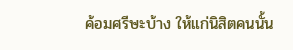ค้อมศรีษะบ้าง ให้แก่นิสิตคนนั้น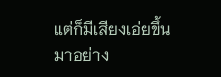แต่ก็มีเสียงเอ่ยขึ้นมาอย่าง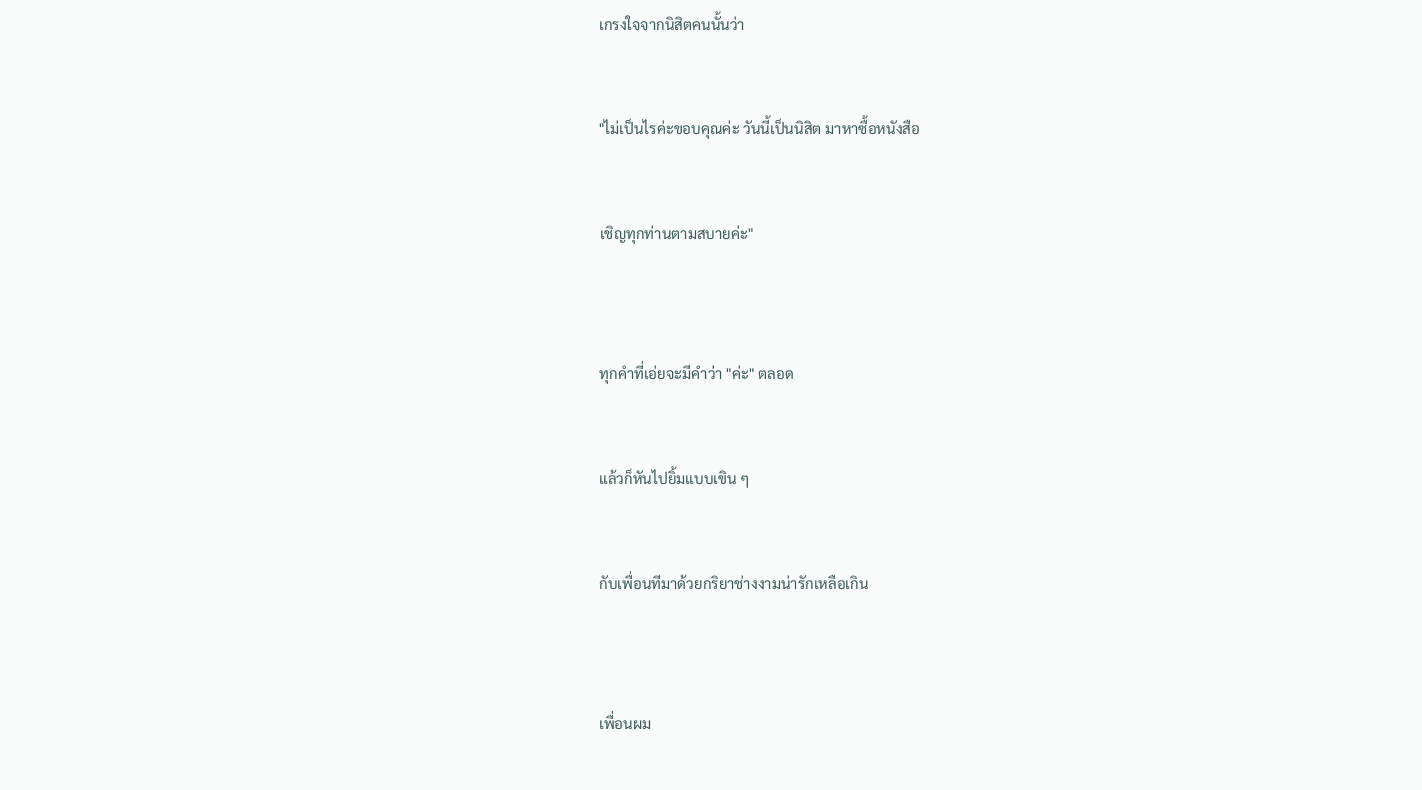เกรงใจจากนิสิตคนนั้นว่า


"ไม่เป็นไรค่ะขอบคุณค่ะ วันนี้เป็นนิสิต มาหาซื้อหนังสือ


เชิญทุกท่านตามสบายค่ะ"



ทุกคำที่เอ่ยจะมีคำว่า "ค่ะ" ตลอด


แล้วก็หันไปยิ้มแบบเขิน ๆ


กับเพื่อนทีมาด้วยกริยาช่างงามน่ารักเหลือเกิน



เพื่อนผม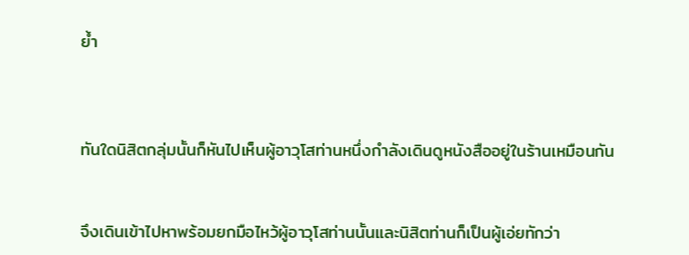ย้ำ



ทันใดนิสิตกลุ่มนั้นก็หันไปเห็นผู้อาวุโสท่านหนึ่งกำลังเดินดูหนังสืออยู่ในร้านเหมือนกัน


จึงเดินเข้าไปหาพร้อมยกมือไหว้ผู้อาวุโสท่านนั้นและนิสิตท่านก็เป็นผู้เอ่ยทักว่า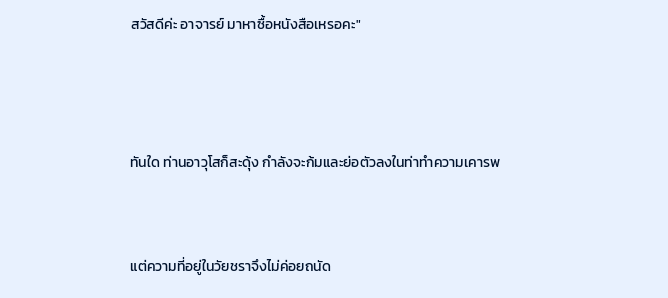สวัสดีค่ะ อาจารย์ มาหาซื้อหนังสือเหรอคะ"



ทันใด ท่านอาวุโสก็สะดุ้ง กำลังจะก้มและย่อตัวลงในท่าทำความเคารพ


แต่ความที่อยู่ในวัยชราจึงไม่ค่อยถนัด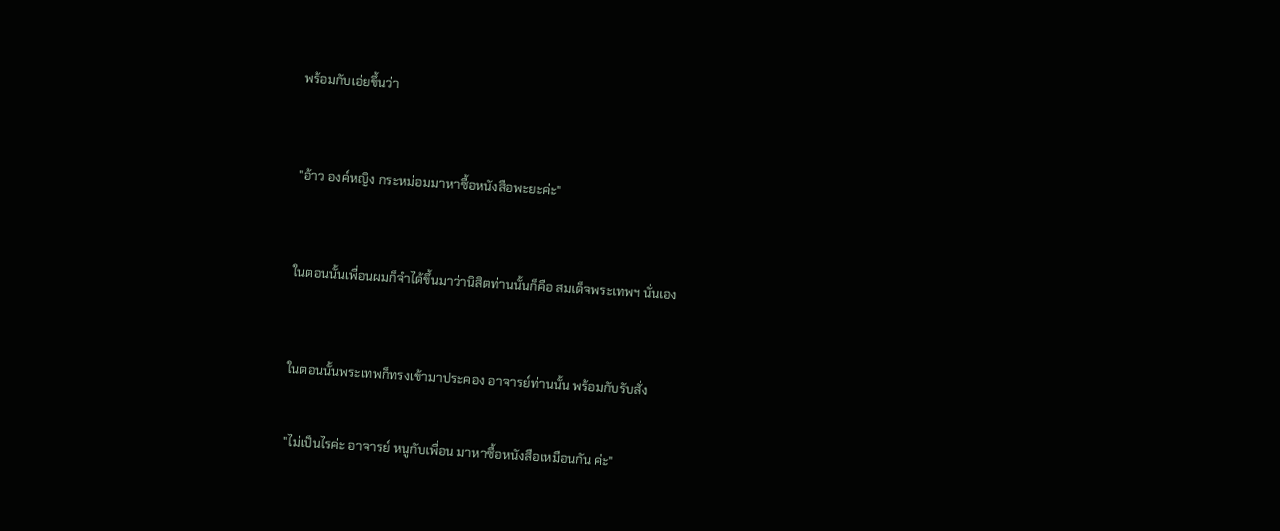พร้อมกับเอ่ยขึ้นว่า



"อ้าว องค์หญิง กระหม่อมมาหาซื้อหนังสือพะยะค่ะ"



ในตอนนั้นเพื่อนผมก็จำได้ขึ้นมาว่านิสิตท่านนั้นก็คือ สมเด็จพระเทพฯ นั่นเอง



ในตอนนั้นพระเทพก็ทรงเข้ามาประคอง อาจารย์ท่านนั้น พร้อมกับรับสั่ง


"ไม่เป็นไรค่ะ อาจารย์ หนูกับเพื่อน มาหาซื้อหนังสือเหมือนกัน ค่ะ"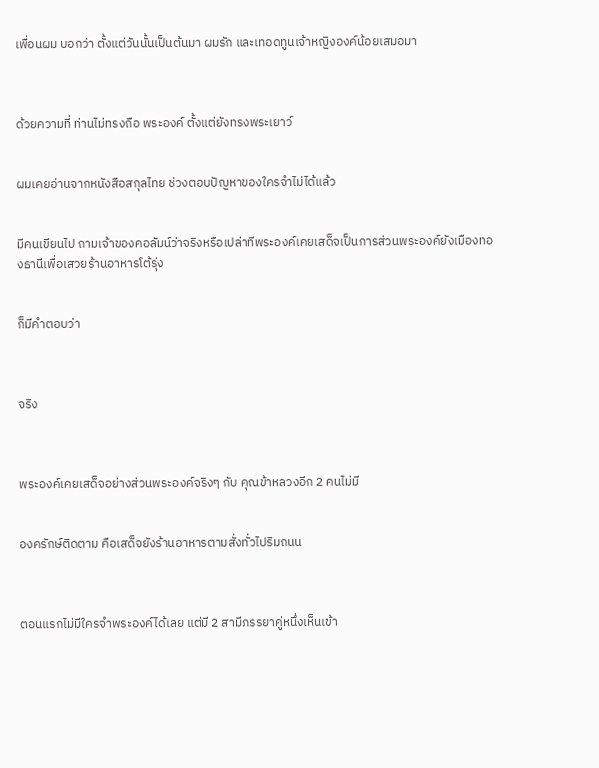เพื่อนผม บอกว่า ตั้งแต่วันนั้นเป็นต้นมา ผมรัก และเทอดทูนเจ้าหญิงองค์น้อยเสมอมา



ด้วยความที่ ท่านไม่ทรงถือ พระองค์ ตั้งแต่ยังทรงพระเยาว์


ผมเคยอ่านจากหนังสือสกุลไทย ช่วงตอบปัญหาของใครจำไม่ได้แล้ว


มีคนเขียนไป ถามเจ้าของคอลัมน์ว่าจริงหรือเปล่าทีพระองค์เคยเสด็จเป็นการส่วนพระองค์ยังเมืองทองธานีเพื่อเสวยร้านอาหารโต้รุ่ง


ก็มีคำตอบว่า



จริง



พระองค์เคยเสด็จอย่างส่วนพระองค์จริงๆ กับ คุณข้าหลวงอีก 2 คนไม่มี


องครักษ์ติดตาม คือเสด็จยังร้านอาหารตามสั่งทั่วไปริมถนน



ตอนแรกไม่มีใครจำพระองค์ได้เลย แต่มี 2 สามีภรรยาคู่หนึ่งเห็นเข้า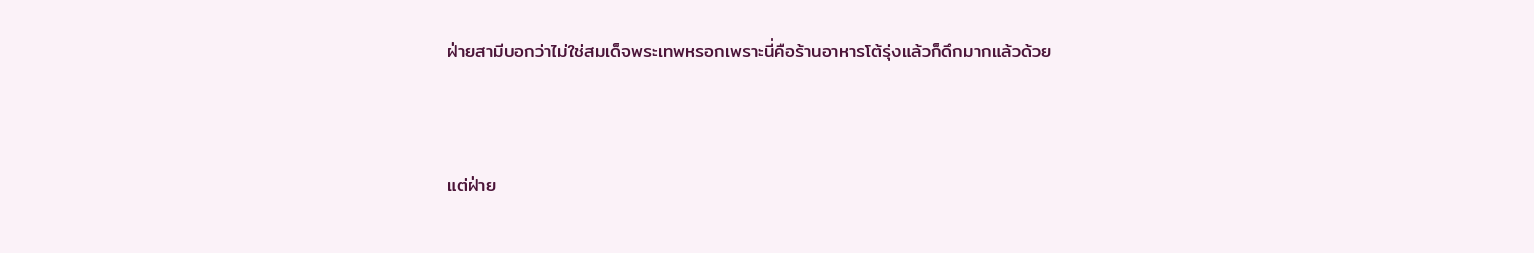ฝ่ายสามีบอกว่าไม่ใช่สมเด็จพระเทพหรอกเพราะนี่คือร้านอาหารโต้รุ่งแล้วก็ดึกมากแล้วด้วย



แต่ฝ่าย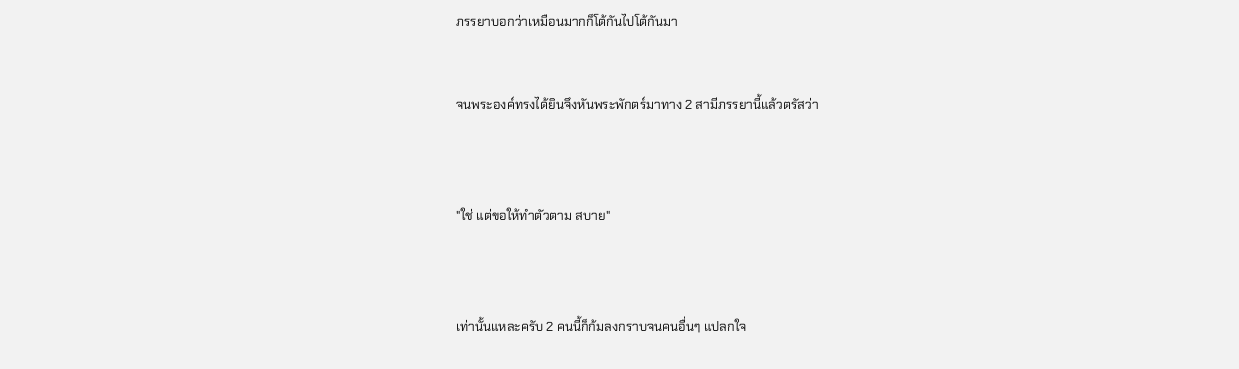ภรรยาบอกว่าเหมือนมากก็โต้กันไปโต้กันมา


จนพระองค์ทรงได้ยินจึงหันพระพักตร์มาทาง 2 สามีภรรยานี้แล้วตรัสว่า



"ใช่ แต่ขอให้ทำตัวตาม สบาย"



เท่านั้นแหละครับ 2 คนนี้ก็ก้มลงกราบจนคนอื่นๆ แปลกใจ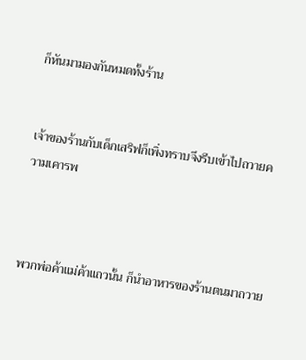ก็หันมามองกันหมดทั้งร้าน


เจ้าของร้านกับเด็กเสริฟก็เพิ่งทราบจึงรีบเข้าไปถวายความเคารพ



พวกพ่อค้าแม่ค้าแถวนั้น ก็นำอาหารของร้านตนมาถวาย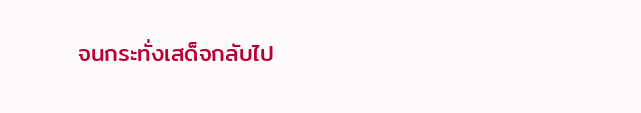จนกระทั่งเสด็จกลับไป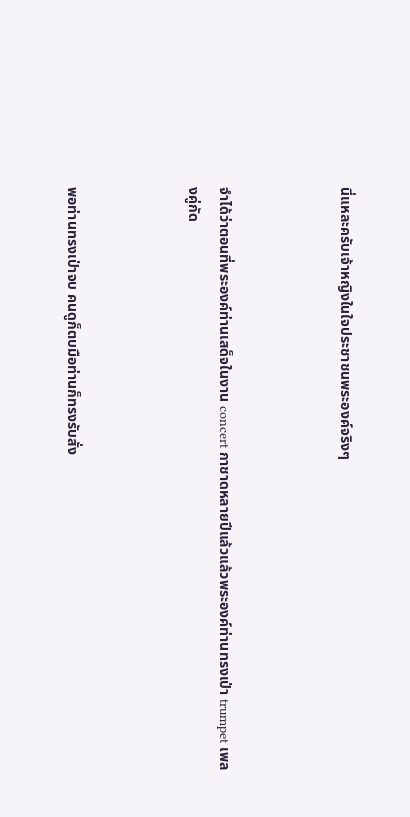นี่แหละครับเจ้าหญิงในใจประชาชนพระองค์จริงๆ



จำได้ว่าตอนที่พระองค์ท่านเสด็จในงาน concert กาชาดหลายปีแล้วแล้วพระองค์ท่านทรงเป่า trumpet เพลงคู่กัด



พอท่านทรงเป่าจบ คนดูก็ตบมือท่านก็ทรงรับสั่ง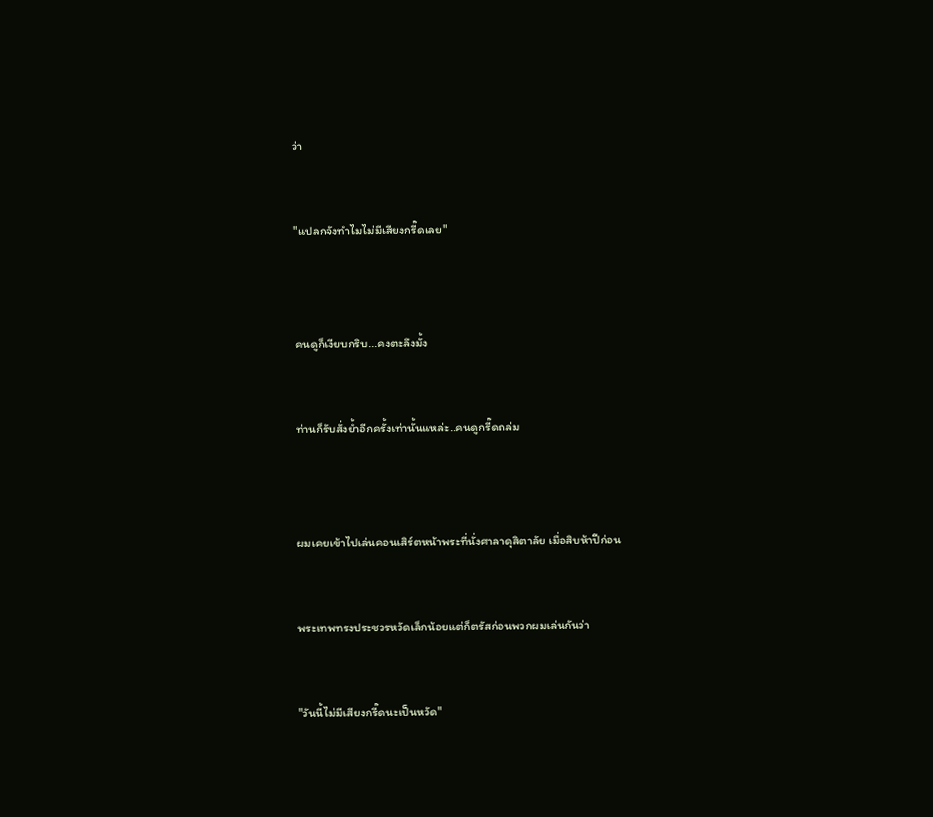ว่า


"แปลกจังทำไมไม่มีเสียงกรี๊ดเลย"



คนดูก็เงียบกริบ...คงตะลึงมั้ง


ท่านก็รับสั่งย้ำอีกครั้งเท่านั้นแหล่ะ..คนดูกรี๊ดถล่ม



ผมเคยเข้าไปเล่นคอนเสิร์ตหน้าพระที่นั่งศาลาดุสิตาลัย เมื่อสิบห้าปีก่อน


พระเทพทรงประชวรหวัดเล็กน้อยแต่ก็ตรัสก่อนพวกผมเล่นกันว่า


"วันนี้ไม่มีเสียงกรี๊ดนะเป็นหวัด"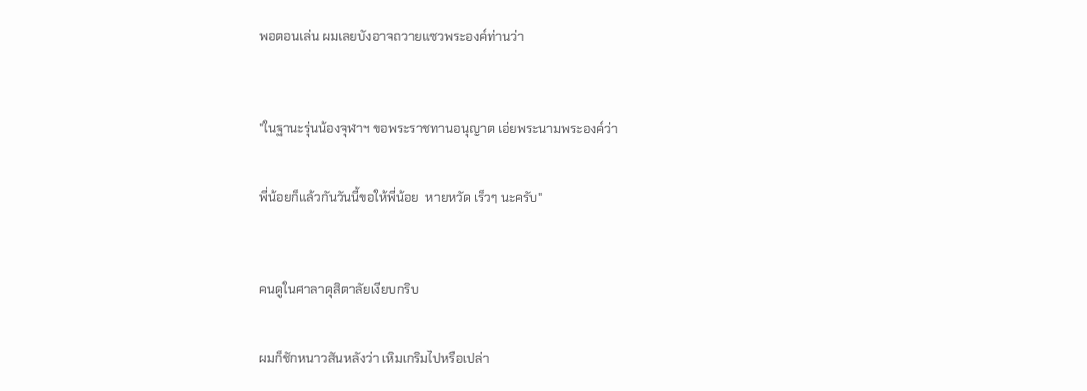พอตอนเล่น ผมเลยบังอาจถวายแซวพระองค์ท่านว่า



"ในฐานะรุ่นน้องจุฬาฯ ขอพระราชทานอนุญาต เอ่ยพระนามพระองค์ว่า


พี่น้อยก็แล้วกันวันนี้ขอให้พี่น้อย  หายหวัด เร็วๆ นะครับ"



คนดูในศาลาดุสิตาลัยเงียบกริบ


ผมก็ชักหนาวสันหลังว่า เหิมเกริมไปหรือเปล่า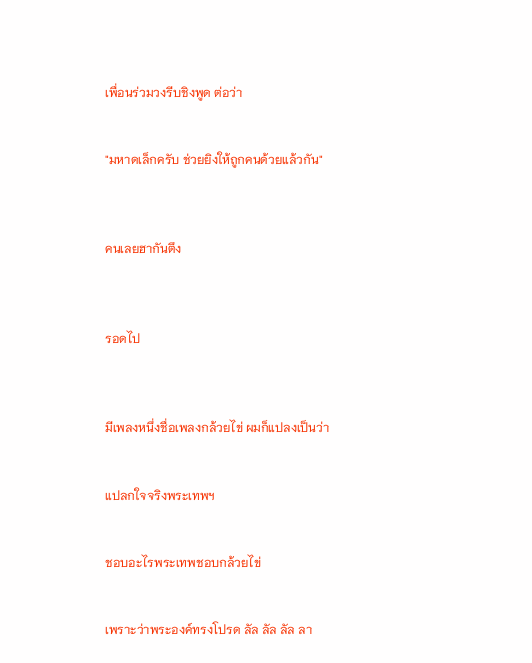เพื่อนร่วมวงรีบชิงพูด ต่อว่า


"มหาดเล็กครับ ช่วยยิงให้ถูกคนด้วยแล้วกัน"



คนเลยฮากันตึง



รอดไป



มีเพลงหนึ่งชื่อเพลงกล้วยไข่ ผมก็แปลงเป็นว่า


แปลกใจจริงพระเทพฯ


ชอบอะไรพระเทพชอบกล้วยไข่


เพราะว่าพระองค์ทรงโปรด ลัล ลัล ลัล ลา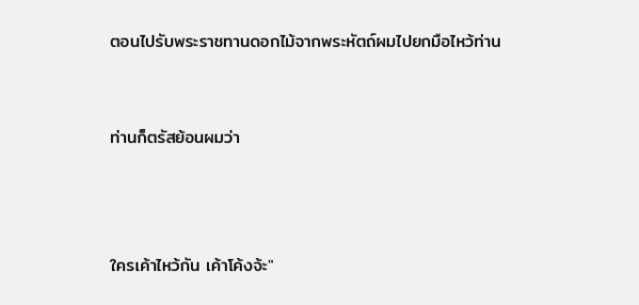ตอนไปรับพระราชทานดอกไม้จากพระหัตถ์ผมไปยกมือไหว้ท่าน


ท่านก็ตรัสย้อนผมว่า



ใครเค้าไหว้กัน เค้าโค้งจ้ะ"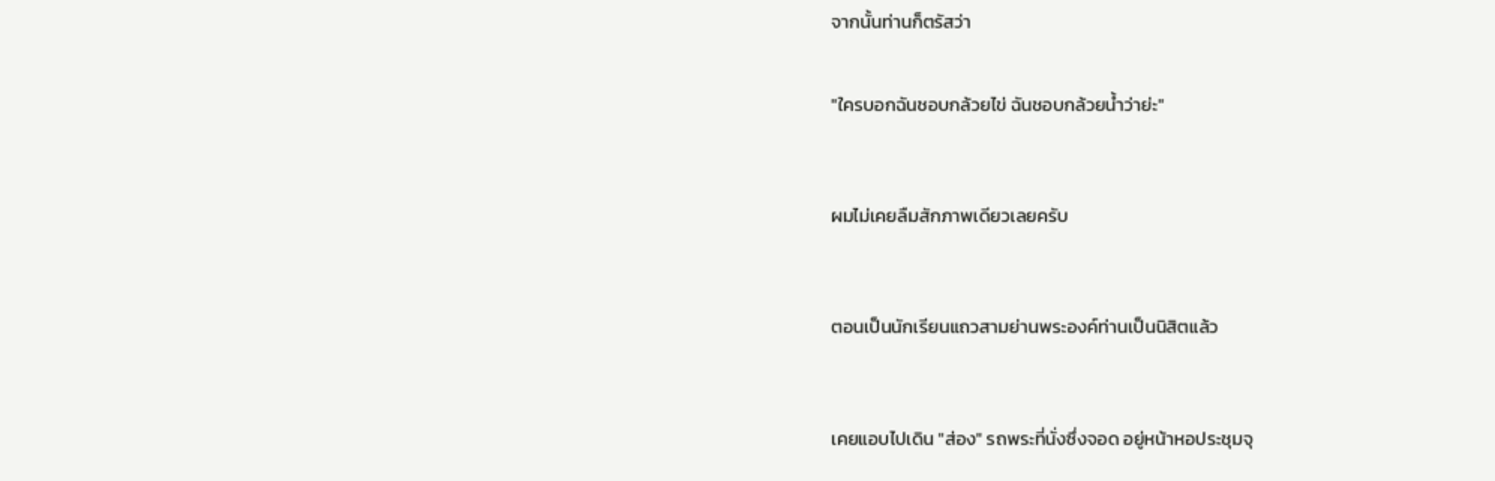จากนั้นท่านก็ตรัสว่า


"ใครบอกฉันชอบกล้วยไข่ ฉันชอบกล้วยน้ำว่าย่ะ"



ผมไม่เคยลืมสักภาพเดียวเลยครับ



ตอนเป็นนักเรียนแถวสามย่านพระองค์ท่านเป็นนิสิตแล้ว



เคยแอบไปเดิน "ส่อง" รถพระที่นั่งซึ่งจอด อยู่หน้าหอประชุมจุ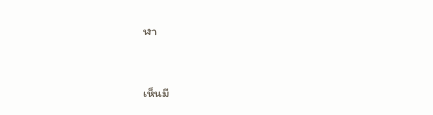ฬา



เห็นมี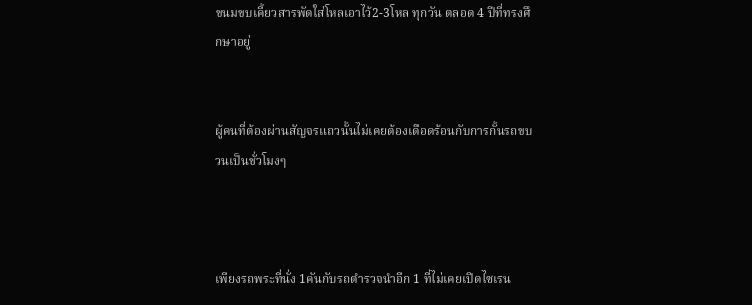ขนมขบเคี้ยวสารพัดใส่โหลเอาไว้2-3โหล ทุกวัน ตลอด 4 ปีที่ทรงศึกษาอยู่


ผู้คนที่ต้องผ่านสัญจรแถวนั้นไม่เคยต้องเดือดร้อนกับการกั้นรถขบวนเป็นชั่วโมงๆ



เพียงรถพระที่นั่ง 1คันกับรถตำรวจนำอีก 1 ที่ไม่เคยเปิดไซเรน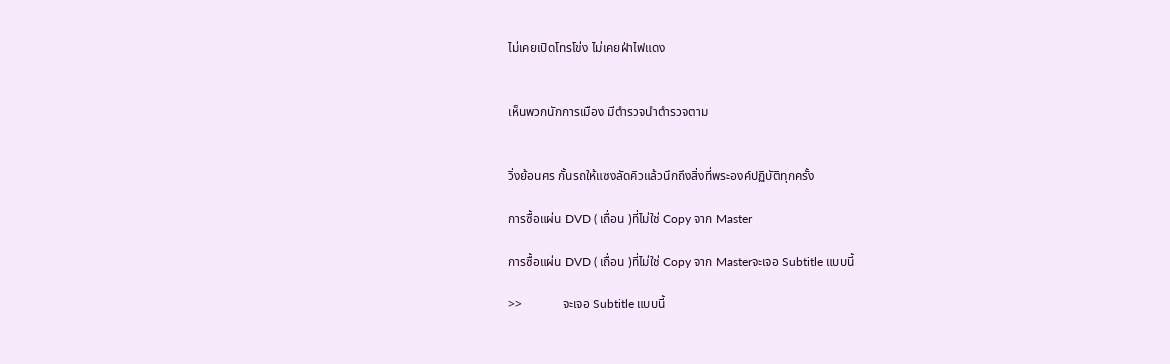ไม่เคยเปิดโทรโข่ง ไม่เคยฝ่าไฟแดง


เห็นพวกนักการเมือง มีตำรวจนำตำรวจตาม


วิ่งย้อนศร กั้นรถให้แซงลัดคิวแล้วนึกถึงสิ่งที่พระองค์ปฏิบัติทุกครั้ง

การซื้อแผ่น DVD ( เถื่อน )ที่ไม่ใช่ Copy จาก Master

การซื้อแผ่น DVD ( เถื่อน )ที่ไม่ใช่ Copy จาก Masterจะเจอ Subtitle แบบนี้

>>             จะเจอ Subtitle แบบนี้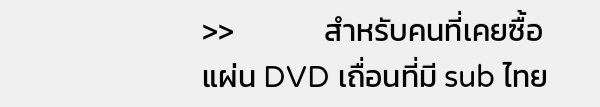>>             สำหรับคนที่เคยซื้อแผ่น DVD เถื่อนที่มี sub ไทย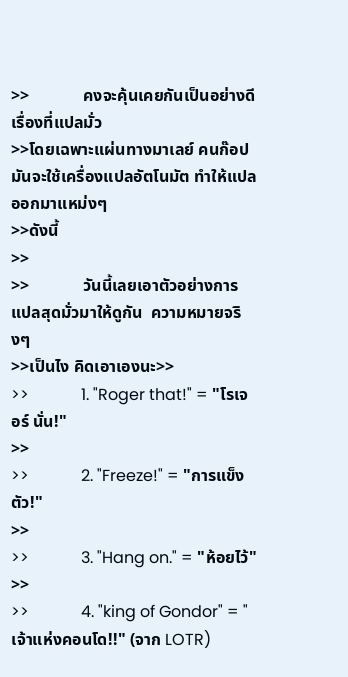>>             คงจะคุ้นเคยกันเป็นอย่างดีเรื่องที่แปลมั่ว
>>โดยเฉพาะแผ่นทางมาเลย์ คนก๊อปมันจะใช้เครื่องแปลอัตโนมัต ทำให้แปลออกมาแหม่งๆ
>>ดังนี้
>>
>>             วันนี้เลยเอาตัวอย่างการแปลสุดมั่วมาให้ดูกัน  ความหมายจริงๆ
>>เป็นไง คิดเอาเองนะ>>
>>             1. "Roger that!" = "โรเจอร์ นั่น!"
>>
>>             2. "Freeze!" = "การแข็งตัว!"
>>
>>             3. "Hang on." = "ห้อยไว้"
>>
>>             4. "king of Gondor" = "เจ้าแห่งคอนโด!!" (จาก LOTR)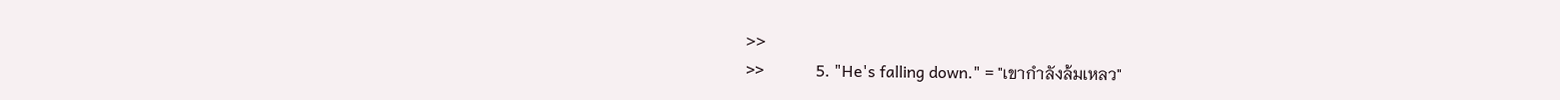>>
>>             5. "He's falling down." = "เขากำลังล้มเหลว"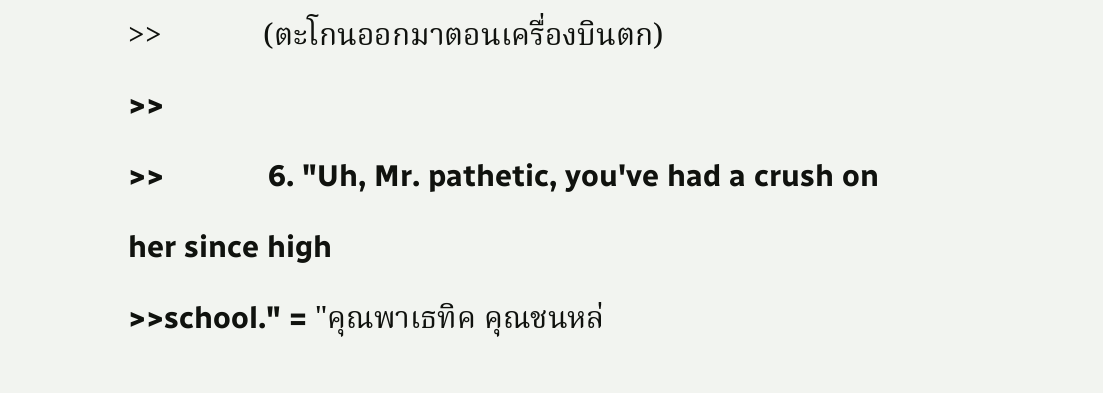>>             (ตะโกนออกมาตอนเครื่องบินตก)
>>
>>             6. "Uh, Mr. pathetic, you've had a crush on her since high
>>school." = "คุณพาเธทิค คุณชนหล่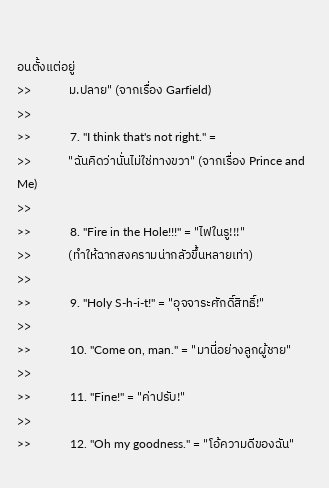อนตั้งแต่อยู่
>>             ม.ปลาย" (จากเรื่อง Garfield)
>>
>>             7. "I think that's not right." =
>>             "ฉันคิดว่านั่นไม่ใช่ทางขวา" (จากเรื่อง Prince and Me)
>>
>>             8. "Fire in the Hole!!!" = "ไฟในรู!!!"
>>             (ทำให้ฉากสงครามน่ากลัวขึ้นหลายเท่า)
>>
>>             9. "Holy S-h-i-t!" = "อุจจาระศักดิ์สิทธิ์!"
>>
>>             10. "Come on, man." = "มานี่อย่างลูกผู้ชาย"
>>
>>             11. "Fine!" = "ค่าปรับ!"
>>
>>             12. "Oh my goodness." = "โอ้ความดีของฉัน"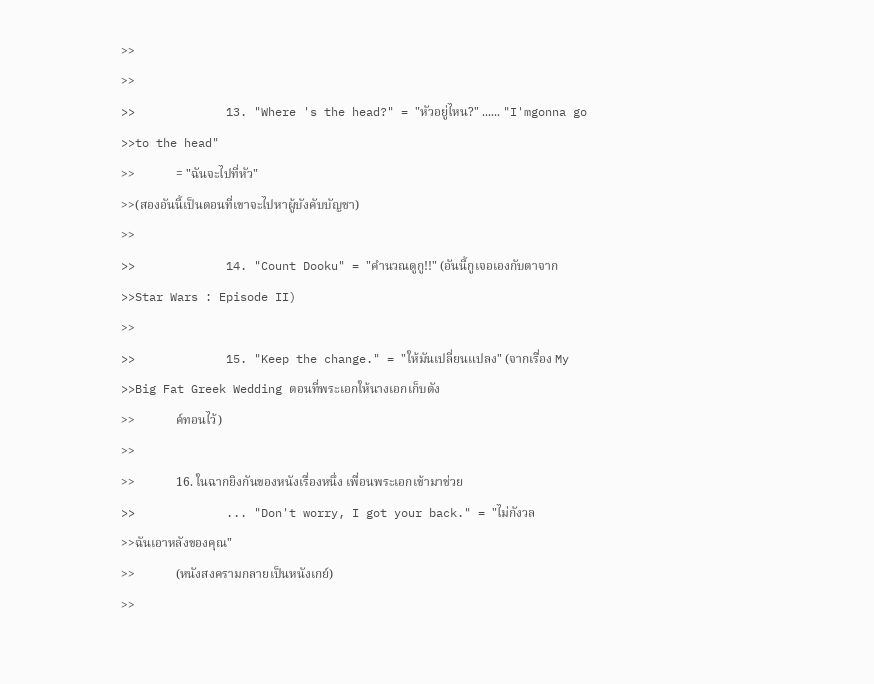>>
>>
>>             13. "Where 's the head?" = "หัวอยู่ไหน?" ...... "I'mgonna go
>>to the head"
>>             = "ฉันจะไปที่หัว"
>>(สองอันนี้เป็นตอนที่เขาจะไปหาผู้บังคับบัญชา)
>>
>>             14. "Count Dooku" = "คำนวณดูกู!!" (อันนี้กูเจอเองกับตาจาก
>>Star Wars : Episode II)
>>
>>             15. "Keep the change." = "ให้มันเปลี่ยนแปลง" (จากเรื่อง My
>>Big Fat Greek Wedding ตอนที่พระเอกให้นางเอกเก็บตัง
>>             ค์ทอนไว้)
>>
>>             16. ในฉากยิงกันของหนังเรื่องหนึ่ง เพื่อนพระเอกเข้ามาช่วย
>>             ... "Don't worry, I got your back." = "ไม่กังวล
>>ฉันเอาหลังของคุณ"
>>             (หนังสงครามกลายเป็นหนังเกย์)
>>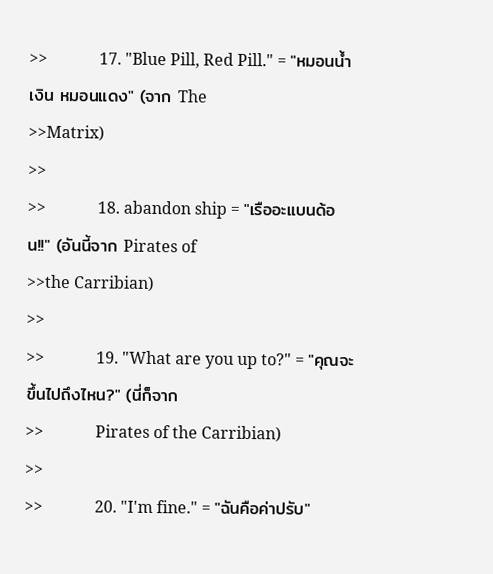>>             17. "Blue Pill, Red Pill." = "หมอนน้ำเงิน หมอนแดง" (จาก The
>>Matrix)
>>
>>             18. abandon ship = "เรืออะแบนด้อน!!" (อันนี้จาก Pirates of
>>the Carribian)
>>
>>             19. "What are you up to?" = "คุณจะขึ้นไปถึงไหน?" (นี่ก็จาก
>>             Pirates of the Carribian)
>>
>>             20. "I'm fine." = "ฉันคือค่าปรับ"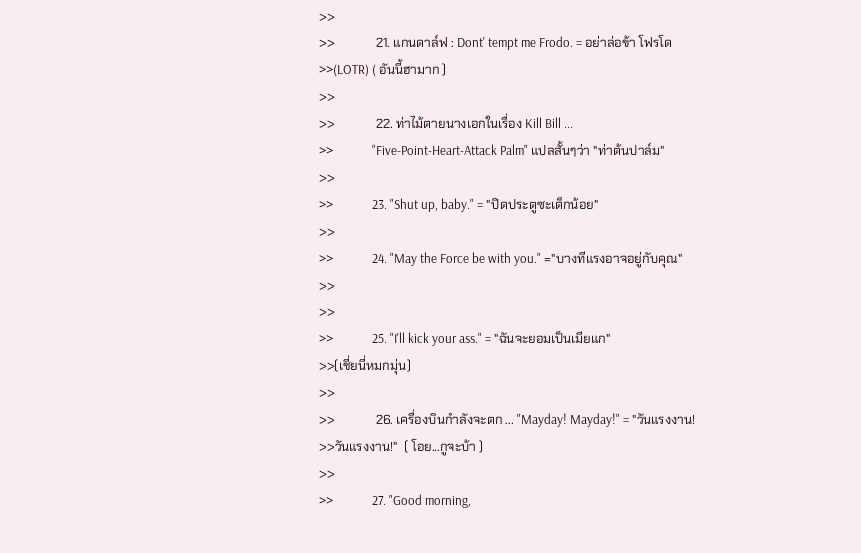>>
>>             21. แกนดาล์ฟ : Dont' tempt me Frodo. = อย่าล่อข้า โฟรโด
>>(LOTR) ( อันนี้ฮามาก )
>>
>>             22. ท่าไม้ตายนางเอกในเรื่อง Kill Bill ...
>>             "Five-Point-Heart-Attack Palm" แปลสั้นๆว่า "ท่าต้นปาล์ม"
>>
>>             23. "Shut up, baby." = "ปิดประตูซะเด็กน้อย"
>>
>>             24. "May the Force be with you." ="บางทีแรงอาจอยู่กับคุณ"
>>
>>
>>             25. "I'll kick your ass." = "ฉันจะยอมเป็นเมียแก"
>>(เชี่ยนี่หมกมุ่น)
>>
>>             26. เครื่องบินกำลังจะตก ... "Mayday! Mayday!" = "วันแรงงาน!
>>วันแรงงาน!"  ( โอย...กูจะบ้า )
>>
>>             27. "Good morning,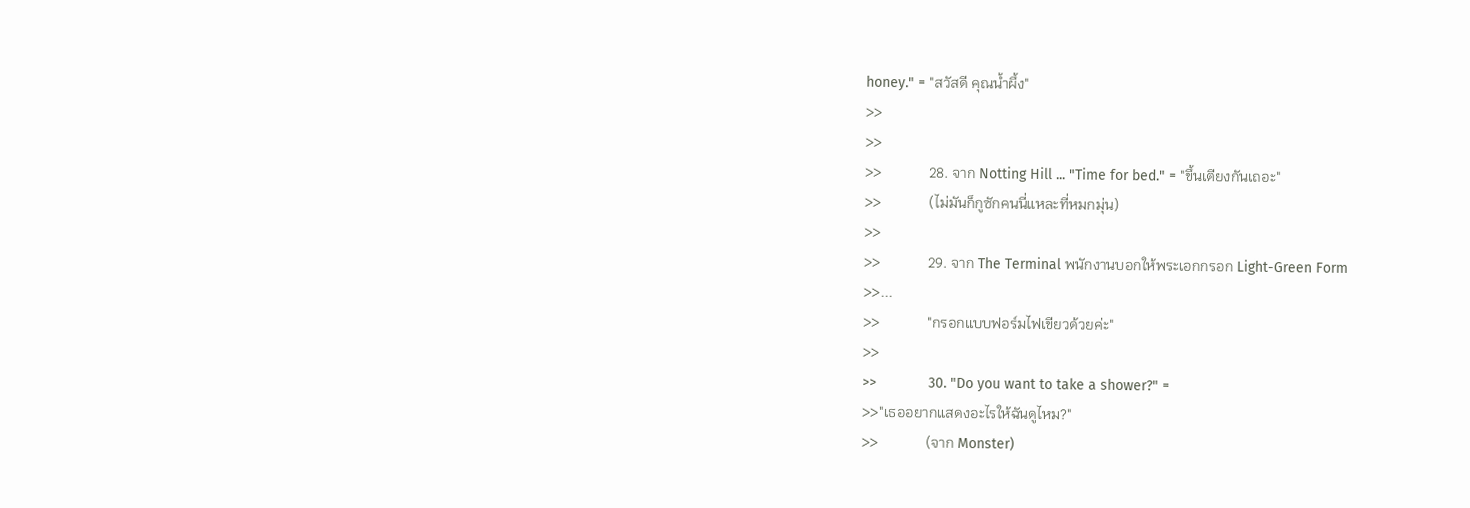honey." = "สวัสดี คุณน้ำผึ้ง"
>>
>>
>>             28. จาก Notting Hill ... "Time for bed." = "ขึ้นเตียงกันเถอะ"
>>             (ไม่มันก็กูซักคนนี่แหละที่หมกมุ่น)
>>
>>             29. จาก The Terminal พนักงานบอกให้พระเอกกรอก Light-Green Form
>>...
>>             "กรอกแบบฟอร์มไฟเขียวด้วยค่ะ"
>>
>>             30. "Do you want to take a shower?" =
>>"เธออยากแสดงอะไรให้ฉันดูไหม?"
>>             (จาก Monster)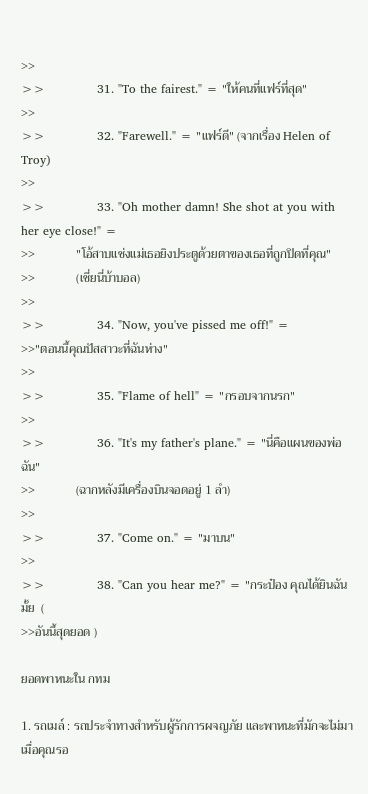>>
>>             31. "To the fairest." = "ให้คนที่แฟร์ที่สุด"
>>
>>             32. "Farewell." = "แฟร์ดี" (จากเรื่อง Helen of Troy)
>>
>>             33. "Oh mother damn! She shot at you with her eye close!" =
>>             "โอ้สาบแช่งแม่เธอยิงประตูด้วยตาของเธอที่ถูกปิดที่คุณ"
>>             (เชี่ยนี่บ้าบอล)
>>
>>             34. "Now, you've pissed me off!" =
>>"ตอนนี้คุณปัสสาวะที่ฉันห่าง"
>>
>>             35. "Flame of hell" = "กรอบจากนรก"
>>
>>             36. "It's my father's plane." = "นี่คือแผนของพ่อฉัน"
>>             (ฉากหลังมีเครื่องบินจอดอยู่ 1 ลำ)
>>
>>             37. "Come on." = "มาบน"
>>
>>             38. "Can you hear me?" = "กระป๋อง คุณได้ยินฉันมั้ย  (
>>อันนี้สุดยอด )

ยอดพาหนะใน กทม

1. รถเมล์ : รถประจำทางสำหรับผู้รักการผจญภัย และพาหนะที่มักจะไม่มาเมื่อคุณรอ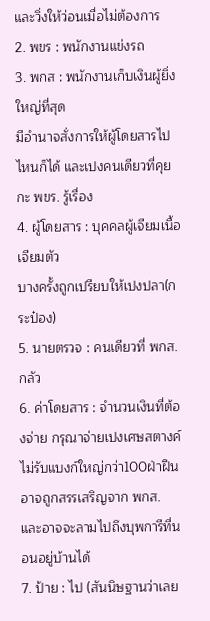และวิ่งให้ว่อนเมื่อไม่ต้องการ
2. พขร : พนักงานแข่งรถ
3. พกส : พนักงานเก็บเงินผู้ยิ่งใหญ่ที่สุด
มีอำนาจสั่งการให้ผู้โดยสารไปไหนก็ได้ และเปงคนเดียวที่คุยกะ พขร. รู้เรื่อง
4. ผู้โดยสาร : บุคคลผู้เจียมเนื้อเจียมตัว
บางครั้งถูกเปรียบให้เปงปลา(กระป๋อง)
5. นายตรวจ : คนเดียวที่ พกส. กลัว
6. ค่าโดยสาร : จำนวนเงินที่ต้องจ่าย กรุณาจ่ายเปงเศษสตางค์
ไม่รับแบงก์ใหญ่กว่า100ฝ่าฝืนอาจถูกสรรเสริญจาก พกส.
และอาจจะลามไปถึงบุพการีที่นอนอยู่บ้านได้
7. ป้าย : ไป (สันนิษฐานว่าเลย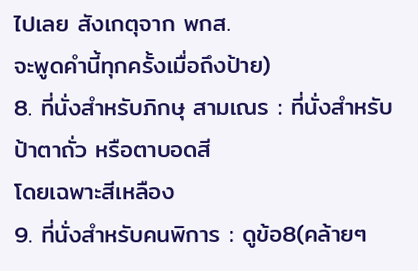ไปเลย สังเกตุจาก พกส.
จะพูดคำนี้ทุกครั้งเมื่อถึงป้าย)
8. ที่นั่งสำหรับภิกษุ สามเณร : ที่นั่งสำหรับป้าตาถั่ว หรือตาบอดสี
โดยเฉพาะสีเหลือง
9. ที่นั่งสำหรับคนพิการ : ดูข้อ8(คล้ายๆ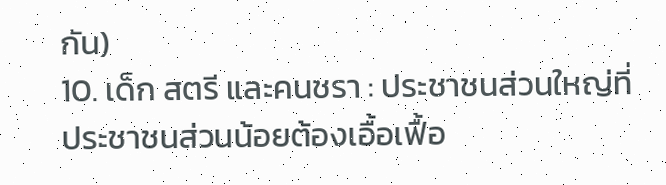กัน)
10. เด็ก สตรี และคนชรา : ประชาชนส่วนใหญ่ที่ประชาชนส่วนน้อยต้องเอื้อเฟื้อ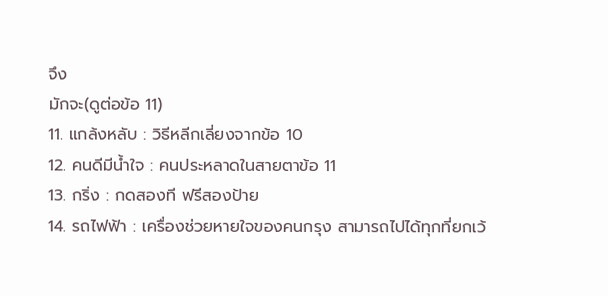จึง
มักจะ(ดูต่อข้อ 11)
11. แกล้งหลับ : วิธีหลีกเลี่ยงจากข้อ 10
12. คนดีมีน้ำใจ : คนประหลาดในสายตาข้อ 11
13. กริ่ง : กดสองที ฟรีสองป้าย
14. รถไฟฟ้า : เครื่องช่วยหายใจของคนกรุง สามารถไปได้ทุกที่ยกเว้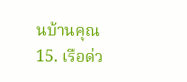นบ้านคุณ
15. เรือด่ว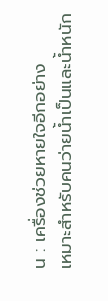น : เครื่องช่วยหายใจอีกอย่าง
เหมาะสำหรับคนว่ายน้ำเป็นและน้ำหนัก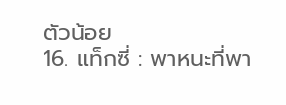ตัวน้อย
16. แท็กซี่ : พาหนะที่พา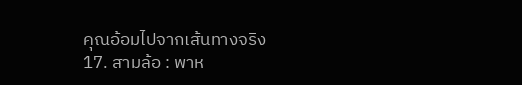คุณอ้อมไปจากเส้นทางจริง
17. สามล้อ : พาห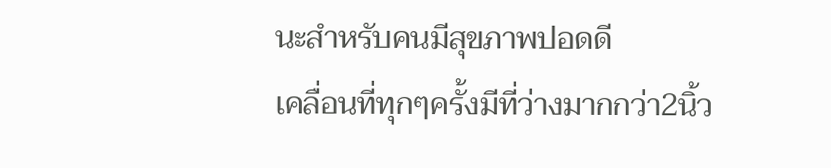นะสำหรับคนมีสุขภาพปอดดี
เคลื่อนที่ทุกๆครั้งมีที่ว่างมากกว่า2นิ้ว